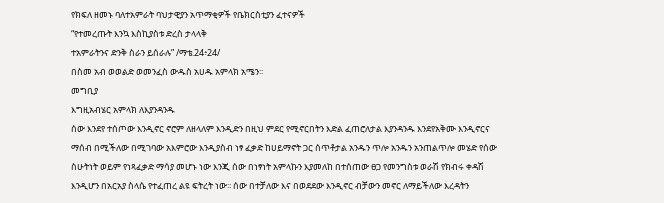የክፍለ ዘመኑ ባለተአምራት ባህታዊያን አጥማቂዎች የቤክርስቲያን ፈተናዎች
“የተመረጡት እንኳ እስኪያስቱ ድረስ ታላላቅ
ተአምራትንና ድንቅ ስራን ይሰራሉ” /ማቴ.24፥24/
በስመ አብ ወወልድ ወመንፈስ ውዱስ አሀዱ አምላክ አሜን፡፡
መግቢያ
እግዚአብሄር አምላክ ለእያንዳንዱ
ሰው እንደየ ተሰጦው እንዲኖር ኖሮም ለዘላለም እንዲድን በዚህ ምደር የሚኖርበትን እድል ፈጠሮለታል እያንዳንዱ እንደየአቅሙ እንዲኖርና
ማሰብ በሚችለው በሚገባው አእምሮው እንዲያስብ ነፃ ፈቃድ ከሀይማኖት ጋር ሰጥቶታል አንዱን ጥሎ አንዱን አንጠልጥሎ መሄድ የሰው
ስሁትነት ወይም የነጻፈቃድ ማሳያ መሆኑ ነው እንጂ ሰው በነፃነት አምላኩን እያመለከ በተሰጠው ፀጋ የመንግስቱ ወራሽ የክብሩ ቀዳሽ
እንዲሆን በአርአያ ስላሴ የተፈጠረ ልዩ ፍትረት ነው፡፡ ሰው በተቻለው እና በወደደው እንዲኖር ብቻውን መኖር ለማይችለው እረዳትን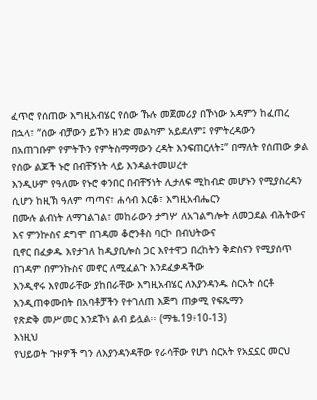ፈጥሮ የሰጠው እግዚአብሄር የሰው ኹሉ መጀመሪያ በኾነው አዳምን ከፈጠረ በኋላ፣ “ሰው ብቻውን ይኾን ዘንድ መልካም አይደለም፤ የምትረዳውን
በአጠገቡም የምትኾን የምትስማማውን ረዳት እንፍጠርለት፤” በማለት የሰጠው ቃል የሰው ልጆች ኑሮ በብቸኝነት ላይ እንዳልተመሠረተ
እንዲሁም የዓለሙ የኑሮ ቀንበር በብቸኝነት ሊታለፍ ሚከብድ መሆኑን የሚያስረዳን ሲሆን ከዚኽ ዓለም ጣጣና፣ ሐሳብ እርቆ፣ እግዚአብሔርን
በሙሉ ልብነት ለማገልገል፣ መከራውን ታግሦ ለአገልግሎት ለመጋደል ብሕትውና እና ምንኵስና ደግሞ በገዳመ ቆሮንቶስ ባርኮ በብህትውና
ቢኖር በፈቃዱ እየታገለ ከዲያቢሎስ ጋር እየተዋጋ በረከትን ቅድስናን የሚያሰጥ በገዳም በምንኩስና መኖር ለሚፈልጉ እንደፈቃዳችው
እንዲኖሩ እየመራቸው ያከበራቸው እግዚአብሄር ለእያንዳንዱ ስርአት ሰርቶ እንዲጠቀሙበት በአባቶቻችን የተገለጠ እጅግ ጠቃሚ የፍጹማን
የጽድቅ መሥመር እንደኾነ ልብ ይሏል፡፡ (ማቴ.19፥10-13)
እነዚህ
የህይወት ጉዞዎች ግን ለእያንዳንዳቸው የራሳቸው የሆነ ስርአት የአኗኗር መርህ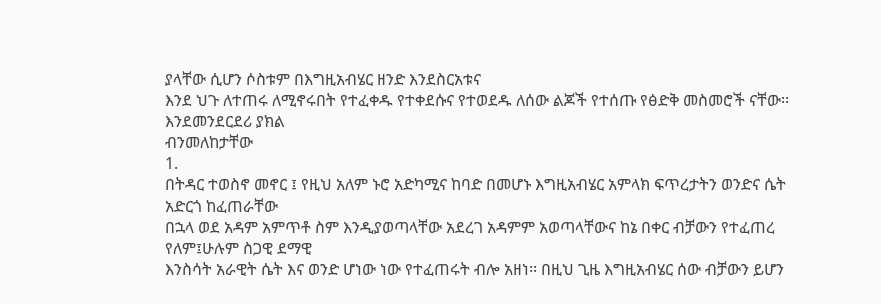ያላቸው ሲሆን ሶስቱም በእግዚአብሄር ዘንድ እንደስርአቱና
እንደ ህጉ ለተጠሩ ለሚኖሩበት የተፈቀዱ የተቀደሱና የተወደዱ ለሰው ልጆች የተሰጡ የፅድቅ መስመሮች ናቸው፡፡እንደመንደርደሪ ያክል
ብንመለከታቸው
1.
በትዳር ተወስኖ መኖር ፤ የዚህ አለም ኑሮ አድካሚና ከባድ በመሆኑ እግዚአብሄር አምላክ ፍጥረታትን ወንድና ሴት አድርጎ ከፈጠራቸው
በኋላ ወደ አዳም አምጥቶ ስም እንዲያወጣላቸው አደረገ አዳምም አወጣላቸውና ከኔ በቀር ብቻውን የተፈጠረ የለም፤ሁሉም ስጋዊ ደማዊ
እንስሳት አራዊት ሴት እና ወንድ ሆነው ነው የተፈጠሩት ብሎ አዘነ፡፡ በዚህ ጊዜ እግዚአብሄር ሰው ብቻውን ይሆን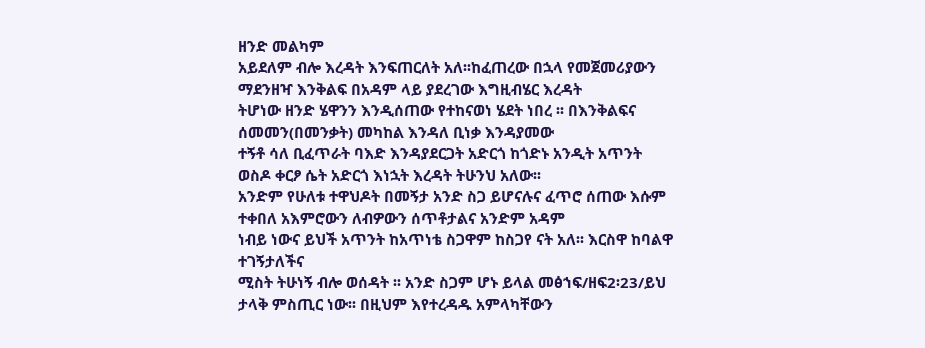ዘንድ መልካም
አይደለም ብሎ እረዳት እንፍጠርለት አለ፡፡ከፈጠረው በኋላ የመጀመሪያውን ማደንዘዣ እንቅልፍ በአዳም ላይ ያደረገው እግዚብሄር እረዳት
ትሆነው ዘንድ ሄዋንን እንዲሰጠው የተከናወነ ሄደት ነበረ ፡፡ በእንቅልፍና ሰመመን(በመንቃት) መካከል እንዳለ ቢነቃ እንዳያመው
ተኝቶ ሳለ ቢፈጥራት ባእድ እንዳያደርጋት አድርጎ ከጎድኑ አንዲት አጥንት ወስዶ ቀርፆ ሴት አድርጎ እነኋት እረዳት ትሁንህ አለው፡፡
አንድም የሁለቱ ተዋህዶት በመኝታ አንድ ስጋ ይሆናሉና ፈጥሮ ሰጠው እሱም ተቀበለ አእምሮውን ለብዎውን ሰጥቶታልና አንድም አዳም
ነብይ ነውና ይህች አጥንት ከአጥነቴ ስጋዋም ከስጋየ ናት አለ፡፡ እርስዋ ከባልዋ ተገኝታለችና
ሚስት ትሁነኝ ብሎ ወሰዳት ፡፡ አንድ ስጋም ሆኑ ይላል መፅኀፍ/ዘፍ2፡23/ይህ ታላቅ ምስጢር ነው፡፡ በዚህም እየተረዳዱ አምላካቸውን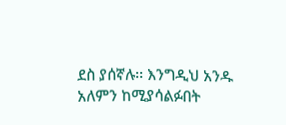ደስ ያሰኛሉ፡፡ እንግዲህ አንዱ አለምን ከሚያሳልፉበት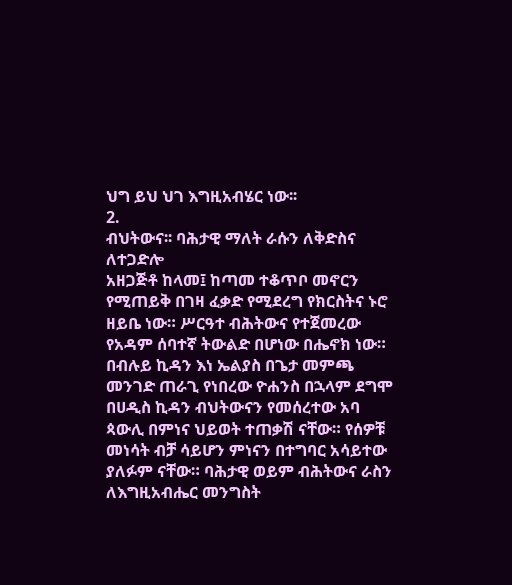ህግ ይህ ህገ እግዚአብሄር ነው፡፡
2.
ብህትውና፡፡ ባሕታዊ ማለት ራሱን ለቅድስና ለተጋድሎ
አዘጋጅቶ ከላመ፤ ከጣመ ተቆጥቦ መኖርን የሚጠይቅ በገዛ ፈቃድ የሚደረግ የክርስትና ኑሮ ዘይቤ ነው። ሥርዓተ ብሕትውና የተጀመረው
የአዳም ሰባተኛ ትውልድ በሆነው በሔኖክ ነው። በብሉይ ኪዳን እነ ኤልያስ በጌታ መምጫ መንገድ ጠራጊ የነበረው ዮሐንስ በኋላም ደግሞ
በሀዲስ ኪዳን ብህትውናን የመሰረተው አባ ጳውሊ በምነና ህይወት ተጠቃሽ ናቸው። የሰዎቹ መነሳት ብቻ ሳይሆን ምነናን በተግባር አሳይተው
ያለፉም ናቸው። ባሕታዊ ወይም ብሕትውና ራስን ለእግዚአብሔር መንግስት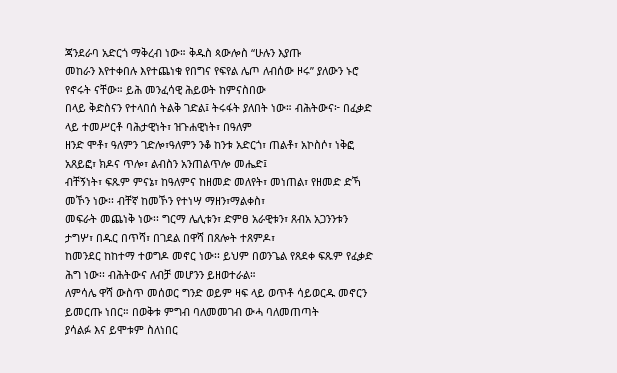ጃንደራባ አድርጎ ማቅረብ ነው። ቅዱስ ጳውሎስ “ሁሉን እያጡ
መከራን እየተቀበሉ እየተጨነቁ የበግና የፍየል ሌጦ ለብሰው ዞሩ” ያለውን ኑሮ የኖሩት ናቸው። ይሕ መንፈሳዊ ሕይወት ከምናስበው
በላይ ቅድስናን የተላበሰ ትልቅ ገድል፤ ትሩፋት ያለበት ነው። ብሕትውና፦ በፈቃድ ላይ ተመሥርቶ ባሕታዊነት፣ ዝጉሐዊነት፣ በዓለም
ዘንድ ሞቶ፣ ዓለምን ገድሎ፣ዓለምን ንቆ ከንቱ አድርጎ፣ ጠልቶ፣ አኮስሶ፣ ነቅፎ አጸይፎ፣ ክዶና ጥሎ፣ ልብስን አንጠልጥሎ መሔድ፤
ብቸኝነት፣ ፍጹም ምናኔ፣ ከዓለምና ከዘመድ መለየት፣ መነጠል፣ የዘመድ ድኻ መኾን ነው፡፡ ብቸኛ ከመኾን የተነሣ ማዘን፣ማልቀስ፣
መፍራት መጨነቅ ነው፡፡ ግርማ ሌሊቱን፣ ድምፀ አራዊቱን፣ ጸብአ አጋንንቱን ታግሦ፣ በዱር በጥሻ፣ በገደል በዋሻ በጸሎት ተጸምዶ፣
ከመንደር ከከተማ ተወግዶ መኖር ነው፡፡ ይህም በወንጌል የጸደቀ ፍጹም የፈቃድ ሕግ ነው፡፡ ብሕትውና ለብቻ መሆንን ይዘወተራል።
ለምሳሌ ዋሻ ውስጥ መሰወር ግንድ ወይም ዛፍ ላይ ወጥቶ ሳይወርዱ መኖርን ይመርጡ ነበር። በወቅቱ ምግብ ባለመመገብ ውሓ ባለመጠጣት
ያሳልፉ እና ይሞቱም ስለነበር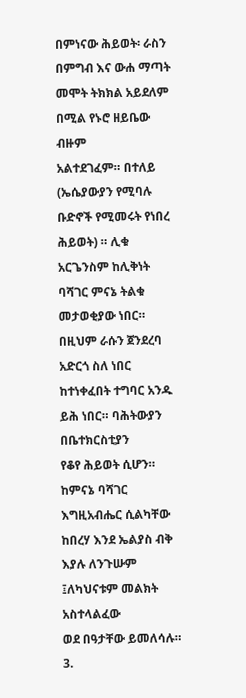በምነናው ሕይወት፡ ራስን በምግብ እና ውሐ ማጣት መሞት ትክክል አይደለም በሚል የኑሮ ዘይቤው ብዙም
አልተደገፈም። በተለይ (ኤሴያውያን የሚባሉ ቡድኖች የሚመሩት የነበረ ሕይወት) ። ሊቁ አርጌንስም ከሊቅነት ባሻገር ምናኔ ትልቁ
መታወቂያው ነበር። በዚህም ራሱን ጀንደረባ አድርጎ ስለ ነበር ከተነቀፈበት ተግባር አንዱ ይሕ ነበር። ባሕትውያን በቤተክርስቲያን
የቆየ ሕይወት ሲሆን። ከምናኔ ባሻገር እግዚአብሔር ሲልካቸው ከበረሃ እንደ ኤልያስ ብቅ እያሉ ለንጉሡም ፤ለካህናቱም መልክት አስተላልፈው
ወደ በዓታቸው ይመለሳሉ።
3.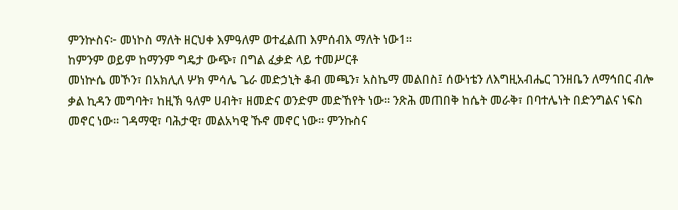ምንኵስና፦ መነኮስ ማለት ዘርህቀ እምዓለም ወተፈልጠ እምሰብእ ማለት ነው1፡፡
ከምንም ወይም ከማንም ግዴታ ውጭ፣ በግል ፈቃድ ላይ ተመሥርቶ
መነኵሴ መኾን፣ በአክሊለ ሦክ ምሳሌ ጌራ መድኃኒት ቆብ መጫን፣ አስኬማ መልበስ፤ ሰውነቴን ለእግዚአብሔር ገንዘቤን ለማኅበር ብሎ
ቃል ኪዳን መግባት፣ ከዚኽ ዓለም ሀብት፣ ዘመድና ወንድም መድኸየት ነው፡፡ ንጽሕ መጠበቅ ከሴት መራቅ፣ በባተሌነት በድንግልና ነፍስ
መኖር ነው፡፡ ገዳማዊ፣ ባሕታዊ፣ መልአካዊ ኹኖ መኖር ነው፡፡ ምንኩስና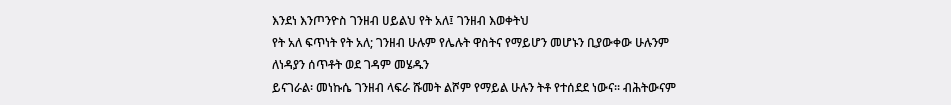እንደነ እንጦንዮስ ገንዘብ ሀይልህ የት አለ፤ ገንዘብ እወቀትህ
የት አለ ፍጥነት የት አለ; ገንዘብ ሁሉም የሌሉት ዋስትና የማይሆን መሆኑን ቢያውቀው ሁሉንም ለነዳያን ሰጥቶት ወደ ገዳም መሄዱን
ይናገራል፡ መነኩሴ ገንዘብ ላፍራ ሹመት ልሾም የማይል ሁሉን ትቶ የተሰደደ ነውና፡፡ ብሕትውናም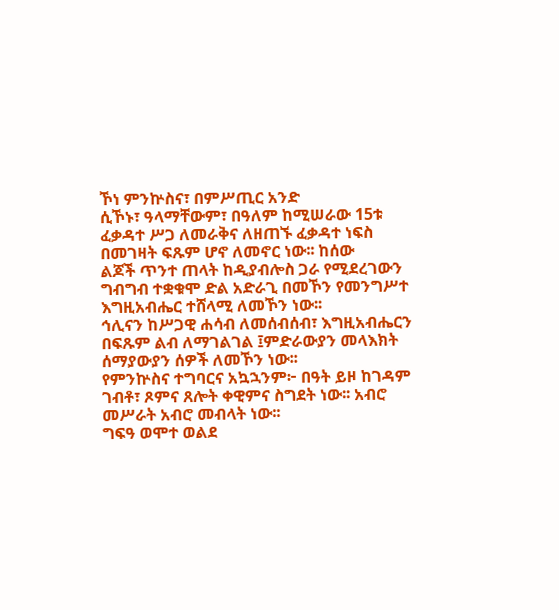ኾነ ምንኵስና፣ በምሥጢር አንድ
ሲኾኑ፣ ዓላማቸውም፣ በዓለም ከሚሠራው 15ቱ ፈቃዳተ ሥጋ ለመራቅና ለዘጠኙ ፈቃዳተ ነፍስ በመገዛት ፍጹም ሆኖ ለመኖር ነው፡፡ ከሰው
ልጆች ጥንተ ጠላት ከዲያብሎስ ጋራ የሚደረገውን ግብግብ ተቋቁሞ ድል አድራጊ በመኾን የመንግሥተ እግዚአብሔር ተሸላሚ ለመኾን ነው፡፡
ኅሊናን ከሥጋዊ ሐሳብ ለመሰብሰብ፣ እግዚአብሔርን በፍጹም ልብ ለማገልገል ፤ምድራውያን መላእክት ሰማያውያን ሰዎች ለመኾን ነው፡፡
የምንኵስና ተግባርና አኳኋንም፦ በዓት ይዞ ከገዳም ገብቶ፣ ጾምና ጸሎት ቀዊምና ስግደት ነው፡፡ አብሮ መሥራት አብሮ መብላት ነው፡፡
ግፍዓ ወሞተ ወልደ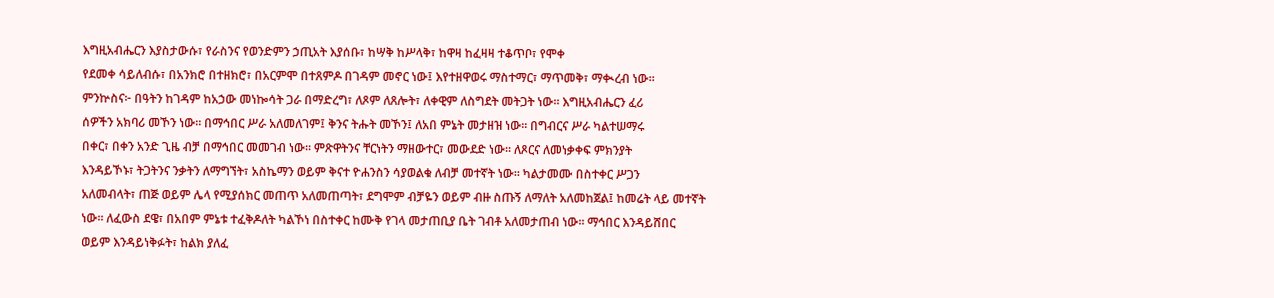እግዚአብሔርን እያስታውሱ፣ የራስንና የወንድምን ኃጢአት እያሰቡ፣ ከሣቅ ከሥላቅ፣ ከዋዛ ከፈዛዛ ተቆጥቦ፣ የሞቀ
የደመቀ ሳይለብሱ፣ በአንክሮ በተዘክሮ፣ በአርምሞ በተጸምዶ በገዳም መኖር ነው፤ እየተዘዋወሩ ማስተማር፣ ማጥመቅ፣ ማቊረብ ነው፡፡
ምንኵስና፦ በዓትን ከገዳም ከአኃው መነኰሳት ጋራ በማድረግ፣ ለጾም ለጸሎት፣ ለቀዊም ለስግደት መትጋት ነው፡፡ እግዚአብሔርን ፈሪ
ሰዎችን አክባሪ መኾን ነው፡፡ በማኅበር ሥራ አለመለገም፤ ቅንና ትሑት መኾን፤ ለአበ ምኔት መታዘዝ ነው፡፡ በግብርና ሥራ ካልተሠማሩ
በቀር፣ በቀን አንድ ጊዜ ብቻ በማኅበር መመገብ ነው፡፡ ምጽዋትንና ቸርነትን ማዘውተር፣ መውደድ ነው፡፡ ለጾርና ለመነቃቀፍ ምክንያት
እንዳይኾኑ፣ ትጋትንና ንቃትን ለማግኘት፣ አስኬማን ወይም ቅናተ ዮሐንስን ሳያወልቁ ለብቻ መተኛት ነው፡፡ ካልታመሙ በስተቀር ሥጋን
አለመብላት፣ ጠጅ ወይም ሌላ የሚያሰክር መጠጥ አለመጠጣት፣ ደግሞም ብቻዬን ወይም ብዙ ስጡኝ ለማለት አለመከጀል፤ ከመሬት ላይ መተኛት
ነው፡፡ ለፈውስ ደዌ፣ በአበም ምኔቱ ተፈቅዶለት ካልኾነ በስተቀር ከሙቅ የገላ መታጠቢያ ቤት ገብቶ አለመታጠብ ነው፡፡ ማኅበር እንዳይሸበር
ወይም እንዳይነቅፉት፣ ከልክ ያለፈ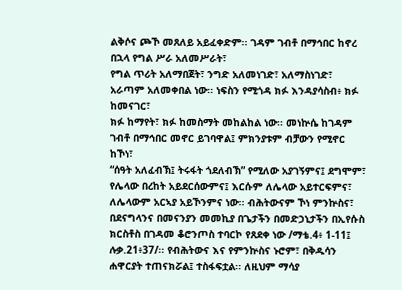ልቅሶና ጮኾ መጸለይ አይፈቀድም፡፡ ገዳም ገብቶ በማኅበር ከኖረ በኋላ የግል ሥራ አለመሥራት፣
የግል ጥሪት አለማበጀት፣ ንግድ አለመነገድ፣ አለማስነገድ፣ አራጣም አለመቀበል ነው፡፡ ነፍስን የሚጎዳ ክፉ እንዳያሳስብ፥ ክፉ ከመናገር፣
ክፉ ከማየት፣ ክፉ ከመስማት መከልከል ነው፡፡ መነኵሴ ከገዳም ገብቶ በማኅበር መኖር ይገባዋል፤ ምክንያቱም ብቻውን የሚኖር ከኾነ፣
“ሰዓት አለፈብኽ፤ ትሩፋት ጎደለብኽ” የሚለው አያገኝምና፤ ደግሞም፣ የሌላው በረከት አይደርሰውምና፤ እርሱም ለሌላው አይተርፍምና፣
ለሌላውም አርኣያ አይኾንምና ነው፡፡ ብሕትውናም ኾነ ምንኵስና፣ በደናግላንና በመናንያን መመኪያ በጌታችን በመድኃኒታችን በኢየሱስ
ክርስቶስ በገዳመ ቆሮንጦስ ተባርኮ የጸደቀ ነው /ማቴ.4፥ 1-11፤ ሉቃ.21፥37/፡፡ የብሕትውና እና የምንኵስና ኑሮም፣ በቅዱሳን
ሐዋርያት ተጠናክሯል፤ ተስፋፍቷል፡፡ ለዚህም ማሳያ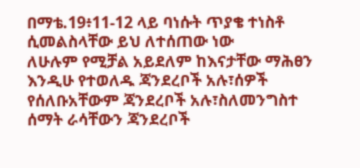በማቴ.19፥11-12 ላይ ባነሱት ጥያቄ ተነስቶ ሲመልስላቸው ይህ ለተሰጠው ነው
ለሁሉም የሚቻል አይደለም ከእናታቸው ማሕፀን እንዲሁ የተወለዱ ጃንደረቦች አሉ፣ሰዎች የሰለቡአቸውም ጃንደረቦች አሉ፣ስለመንግስተ
ሰማት ራሳቸውን ጃንደረቦች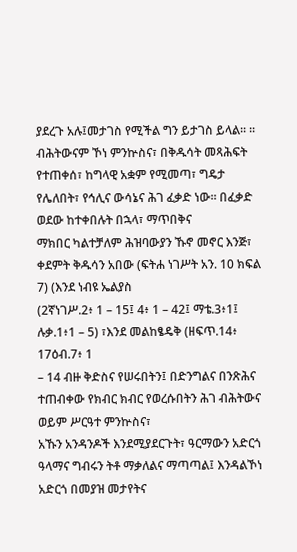ያደረጉ አሉ፤መታገስ የሚችል ግን ይታገስ ይላል፡፡ ፡፡ብሕትውናም ኾነ ምንኵስና፣ በቅዱሳት መጻሕፍት
የተጠቀሰ፣ ከግላዊ አቋም የሚመጣ፣ ግዴታ የሌለበት፣ የኅሊና ውሳኔና ሕገ ፈቃድ ነው፡፡ በፈቃድ ወደው ከተቀበሉት በኋላ፣ ማጥበቅና
ማክበር ካልተቻለም ሕዝባውያን ኹኖ መኖር እንጅ፣ ቀደምት ቅዱሳን አበው (ፍትሐ ነገሥት አን. 10 ክፍል 7) (እንደ ነብዩ ኤልያስ
(2ኛነገሥ.2፥ 1 – 15፤ 4፥ 1 – 42፤ ማቴ.3፥1፤ ሉቃ.1፥1 – 5) ፣እንደ መልከፄዴቅ (ዘፍጥ.14፥ 17ዕብ.7፥ 1
– 14 ብዙ ቅድስና የሠሩበትን፤ በድንግልና በንጽሕና ተጠብቀው የክብር ክብር የወረሱበትን ሕገ ብሕትውና ወይም ሥርዓተ ምንኵስና፣
አኹን አንዳንዶች እንደሚያደርጉት፣ ዓርማውን አድርጎ ዓላማና ግብሩን ትቶ ማቃለልና ማጣጣል፤ እንዳልኾነ አድርጎ በመያዝ መታየትና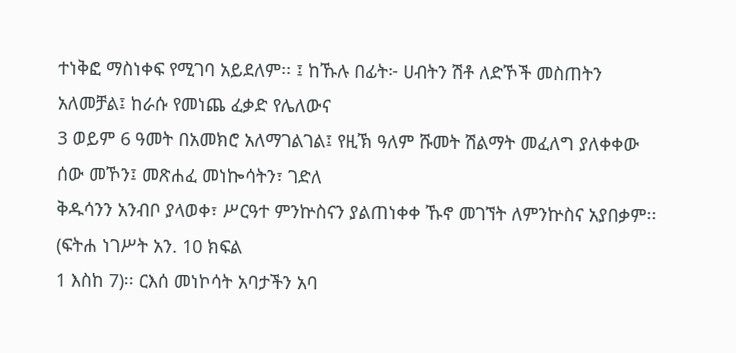ተነቅፎ ማስነቀፍ የሚገባ አይደለም፡፡ ፤ ከኹሉ በፊት፦ ሀብትን ሽቶ ለድኾች መስጠትን አለመቻል፤ ከራሱ የመነጨ ፈቃድ የሌለውና
3 ወይም 6 ዓመት በአመክሮ አለማገልገል፤ የዚኽ ዓለም ሹመት ሽልማት መፈለግ ያለቀቀው ሰው መኾን፤ መጽሐፈ መነኰሳትን፣ ገድለ
ቅዱሳንን አንብቦ ያላወቀ፣ ሥርዓተ ምንኵስናን ያልጠነቀቀ ኹኖ መገኘት ለምንኵስና አያበቃም፡፡ (ፍትሐ ነገሥት አን. 10 ክፍል
1 እስከ 7)፡፡ ርእሰ መነኮሳት አባታችን አባ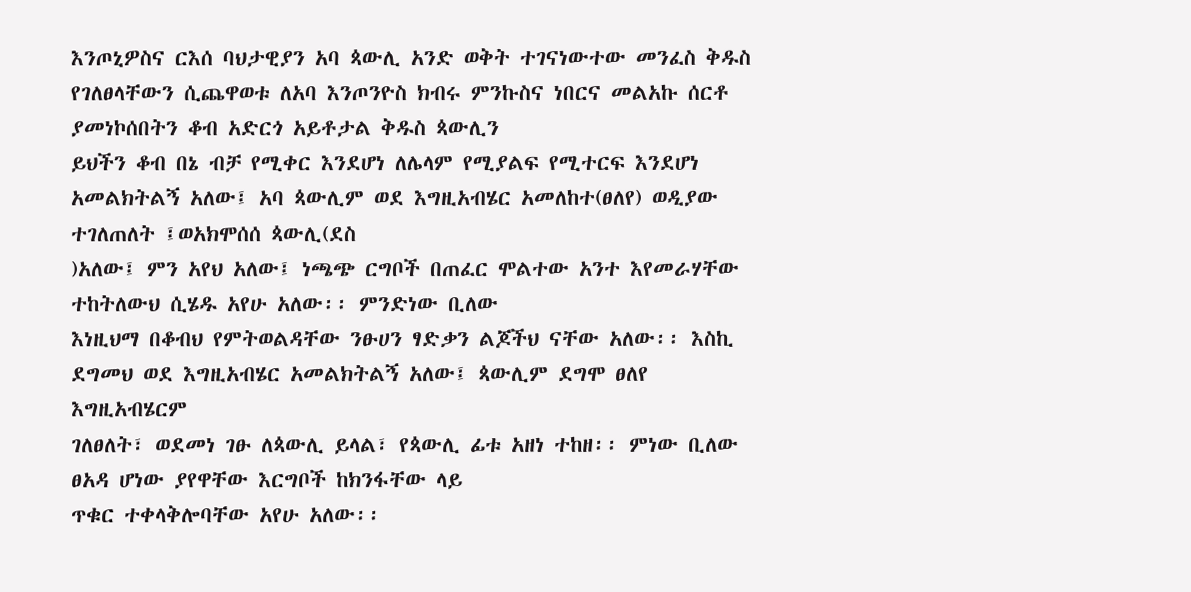እንጦኒዎስና ርእሰ ባህታዊያን አባ ጳውሊ አንድ ወቅት ተገናነውተው መንፈስ ቅዱስ
የገለፀላቸውን ሲጨዋወቱ ለአባ እንጦንዮስ ክብሩ ምንኩስና ነበርና መልአኩ ሰርቶ ያመነኮሰበትን ቆብ አድርጎ አይቶታል ቅዱስ ጳውሊን
ይህችን ቆብ በኔ ብቻ የሚቀር እንደሆነ ለሌላም የሚያልፍ የሚተርፍ እንደሆነ አመልክትልኝ አለው፤ አባ ጳውሊም ወደ እግዚአብሄር አመለከተ(ፀለየ) ወዲያው ተገለጠለት ፤ወአክሞሰሰ ጳውሊ(ደስ
)አለው፤ ምን አየህ አለው፤ ነጫጭ ርግቦች በጠፈር ሞልተው አንተ እየመራሃቸው ተከትለውህ ሲሄዱ አየሁ አለው፡፡ ምንድነው ቢለው
እነዚህማ በቆብህ የምትወልዳቸው ንፁሀን ፃድቃን ልጆችህ ናቸው አለው፡፡ እስኪ ደግመህ ወደ እግዚአብሄር አመልክትልኝ አለው፤ ጳውሊም ደግሞ ፀለየ እግዚአብሄርም
ገለፀለት፣ ወደመነ ገፁ ለጳውሊ ይላል፣ የጳውሊ ፊቱ አዘነ ተከዘ፡፡ ምነው ቢለው ፀአዳ ሆነው ያየዋቸው እርግቦች ከክንፋቸው ላይ
ጥቁር ተቀላቅሎባቸው አየሁ አለው፡፡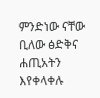ምንድነው ናቸው ቢለው ፅድቅና ሐጢአትን እየቀላቀሉ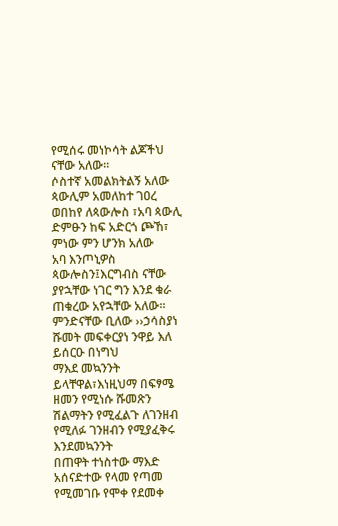የሚሰሩ መነኮሳት ልጆችህ ናቸው አለው፡፡
ሶስተኛ አመልክትልኝ አለው ጳውሊም አመለከተ ገዐረ ወበከየ ለጳውሎስ ፣አባ ጳውሊ ድምፁን ከፍ አድርጎ ጮኸ፣ ምነው ምን ሆንክ አለው
አባ እንጦኒዎስ ጳውሎስን፤እርግብስ ናቸው ያየኋቸው ነገር ግን እንደ ቁራ ጠቁረው አየኋቸው አለው፡፡ ምንድናቸው ቢለው ››ኃሳስያነ ሹመት መፍቀርያነ ንዋይ እለ ይሰርዑ በነግህ
ማእደ መኳንንት ይላቸዋል፣እነዚህማ በፍፃሜ ዘመን የሚነሱ ሹመጽን ሽልማትን የሚፈልጉ ለገንዘብ የሚለፉ ገንዘብን የሚያፈቅሩ እንደመኳንንት
በጠዋት ተነስተው ማእድ አሰናድተው የላመ የጣመ የሚመገቡ የሞቀ የደመቀ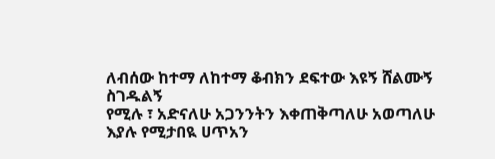ለብሰው ከተማ ለከተማ ቆብክን ደፍተው እዩኝ ሸልሙኝ ስገዱልኝ
የሚሉ ፣ አድናለሁ አጋንንትን እቀጠቅጣለሁ አወጣለሁ እያሉ የሚታበዪ ሀጥአን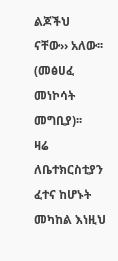ልጆችህ ናቸው›› አለው፡፡(መፅሀፈ መነኮሳት መግቢያ)፡፡
ዛሬ ለቤተክርስቲያን ፈተና ከሆኑት መካከል እነዚህ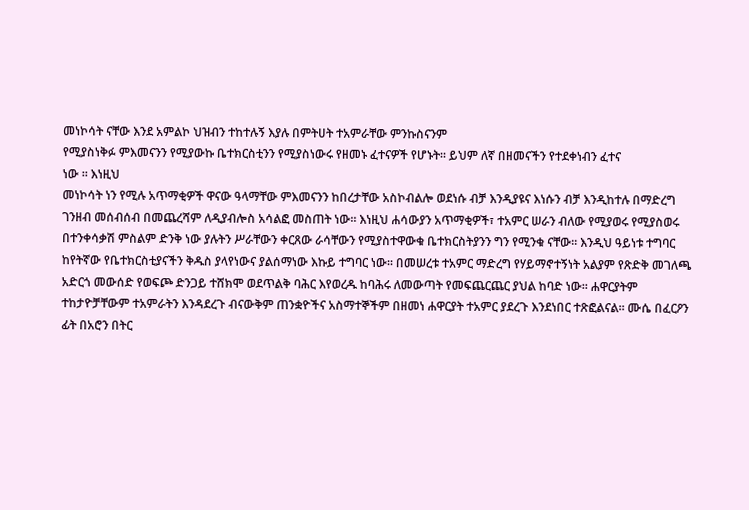መነኮሳት ናቸው እንደ አምልኮ ህዝብን ተከተሉኝ እያሉ በምትሀት ተአምራቸው ምንኩስናንም
የሚያስነቅፉ ምእመናንን የሚያውኩ ቤተክርስቲንን የሚያስነውሩ የዘመኑ ፈተናዎች የሆኑት፡፡ ይህም ለኛ በዘመናችን የተደቀነብን ፈተና
ነው ፡፡ እነዚህ
መነኮሳት ነን የሚሉ አጥማቂዎች ዋናው ዓላማቸው ምእመናንን ከበረታቸው አስኮብልሎ ወደነሱ ብቻ እንዲያዩና እነሱን ብቻ እንዲከተሉ በማድረግ ገንዘብ መሰብሰብ በመጨረሻም ለዲያብሎስ አሳልፎ መስጠት ነው፡፡ እነዚህ ሐሳውያን አጥማቂዎች፣ ተአምር ሠራን ብለው የሚያወሩ የሚያስወሩ በተንቀሳቃሽ ምስልም ድንቅ ነው ያሉትን ሥራቸውን ቀርጸው ራሳቸውን የሚያስተዋውቁ ቤተክርስትያንን ግን የሚንቁ ናቸው፡፡ እንዲህ ዓይነቱ ተግባር ከየትኛው የቤተክርስቲያናችን ቅዱስ ያላየነውና ያልሰማነው እኩይ ተግባር ነው፡፡ በመሠረቱ ተአምር ማድረግ የሃይማኖተኝነት አልያም የጽድቅ መገለጫ አድርጎ መውሰድ የወፍጮ ድንጋይ ተሸክሞ ወደጥልቅ ባሕር እየወረዱ ከባሕሩ ለመውጣት የመፍጨርጨር ያህል ከባድ ነው፡፡ ሐዋርያትም ተከታዮቻቸውም ተአምራትን እንዳደረጉ ብናውቅም ጠንቋዮችና አስማተኞችም በዘመነ ሐዋርያት ተአምር ያደረጉ እንደነበር ተጽፎልናል፡፡ ሙሴ በፈርዖን ፊት በአሮን በትር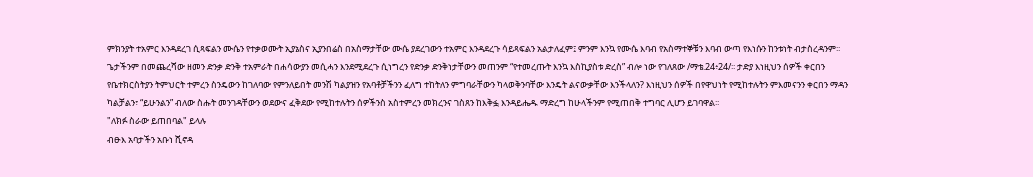ምክንያት ተአምር እንዳደረገ ሲጻፍልን ሙሴን የተቃወሙት ኢያኔስና ኢያንበሬስ በአስማታቸው ሙሴ ያደረገውን ተአምር እንዳደረጉ ሳይጻፍልን አልታለፈም፤ ምንም እንኳ የሙሴ እባብ የአስማተኞቹን እባብ ውጣ የእነሱን ከንቱነት ብታስረዳንም፡፡ ጌታችንም በመጨረሻው ዘመን ድንቃ ድንቅ ተአምራት በሐሳውያን መሲሓን እንደሚደረጉ ሲነግረን የድንቃ ድንቅነታቸውን መጠንም “የተመረጡት እንኳ እስኪያስቱ ድረስ” ብሎ ነው የገለጸው /ማቴ.24፥24/፡፡ ታድያ እነዚህን ሰዎች ቀርበን የቤተክርስትያን ትምህርት ተምረን ስንዴውን ከገለባው የምንለይበት መንሽ ካልያዝን የአባቶቻችንን ፈለግ ተከትለን ምግባራቸውን ካላወቅንባቸው እንዴት ልናውቃቸው እንችላለን? እነዚህን ሰዎች በየዋህነት የሚከተሉትን ምእመናንን ቀርበን ማዳን ካልቻልን፣ “ይሁንልን” ብለው ስሑት መንገዳቸውን ወደውና ፈቅደው የሚከተሉትን ሰዎችንስ አስተምረን መክረንና ገስጸን ከእቅፏ እንዳይሔዱ ማድረግ ከሁላችንም የሚጠበቅ ተግባር ሊሆን ይገባዋል፡፡
"ለክፉ ስራው ይጠበባል" ይላሉ
ብፁእ አባታችን አቡነ ሺኖዳ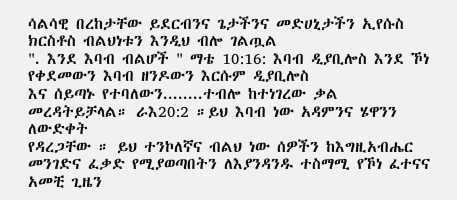ሳልሳዊ በረከታቸው ይደርብንና ጌታችንና መድሀኒታችን ኢየሱስ ክርስቶስ ብልህነቱን እንዲህ ብሎ ገልጧል
". እንደ እባብ ብልሆች " ማቴ 10:16: እባብ ዲያቢሎስ እንደ ኾነ የቀደመውን እባብ ዘንዶውን እርሱም ዲያቢሎስ
እና ሰይጣኑ የተባለውን........ተብሎ ከተነገረው ቃል መረዳትይቻላል። ራእ20:2 ።ይህ እባብ ነው አዳምንና ሄዋንን ለውድቀት
የዳረጋቸው ። ይህ ተንኮለኛና ብልህ ነው ሰዎችን ከእግዚአብሔር መንገድና ፈቃድ የሚያወጣበትን ለእያንዳንዱ ተስማሚ የኾነ ፈተናና
አመቺ ጊዜን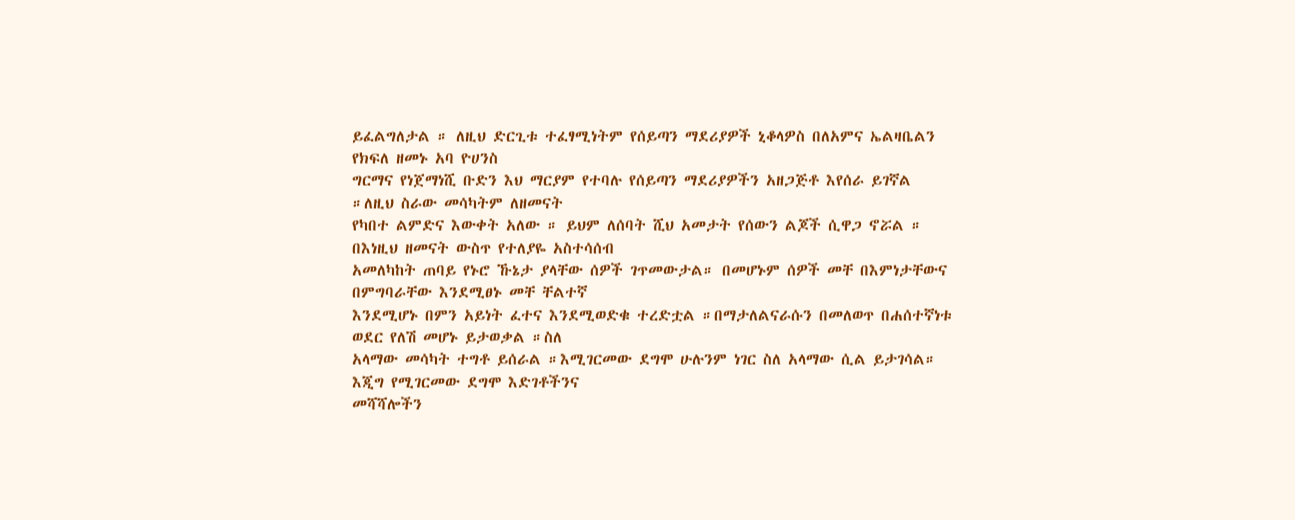ይፈልግለታል ። ለዚህ ድርጊቱ ተፈፃሚነትም የሰይጣን ማደሪያዎች ኒቆላዎስ በለአምና ኤልዛቤልን የክፍለ ዘመኑ አባ ዮሀንስ
ግርማና የነጀማነሺ ቡድን እህ ማርያም የተባሉ የሰይጣን ማደሪያዎችን አዘጋጅቶ እየሰራ ይገኛል ።ለዚህ ስራው መሳካትም ለዘመናት
የካበተ ልምድና እውቀት አለው ። ይህም ለሰባት ሺህ አመታት የሰውን ልጆች ሲዋጋ ኖሯል ። በእነዚህ ዘመናት ውስጥ የተለያዬ አስተሳሰብ
አመለካከት ጠባይ የኑሮ ኹኔታ ያላቸው ሰዎች ገጥመውታል። በመሆኑም ሰዎች መቸ በእምነታቸውና በምግባራቸው እንደሚፀኑ መቸ ቸልተኛ
እንደሚሆኑ በምን አይነት ፈተና እንደሚወድቁ ተረድቷል ።በማታለልናራሱን በመለወጥ በሐሰተኛነቱ ወደር የለሽ መሆኑ ይታወቃል ።ስለ
አላማው መሳካት ተግቶ ይሰራል ።እሚገርመው ደግሞ ሁሉንም ነገር ስለ አላማው ሲል ይታገሳል። እጂግ የሚገርመው ደግሞ እድገቶችንና
መሻሻሎችን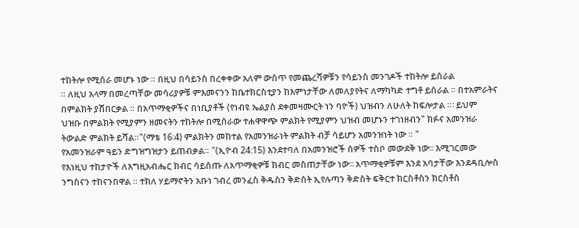ተከትሎ የሚሰራ መሆኑ ነው ። በዚህ በሳይንስ በረቀቀው አለም ውስጥ የመጨረሻዎቹን የሳይንስ መንገዶች ተከትሎ ይሰራል
። ለዚህ አላማ በመረጣቸው መሳሪያዎቹ ምእመናንን ከቤተክርስቲያን ከእምነታቸው ለመለያየትና ለማካካድ ተግቶ ይሰራል ። በተአምራትና
በምልክት ያሸበርቃል ። በአጥማቂዎችና በነቢያቶች (የነብዩ ኤልያስ ደቀመዛሙርት ነን ባዮች) ህዝብን ለሁለት ከፍሎታል ።፡ ይህም
ህዝቡ በምልክት የሚያምን ዘመናትን ተከትሎ በሚሰራው ተሐዋዋጭ ምልክት የሚያምን ህዝብ መሆኑን ተገነዘብን" ክፉና አመንዝራ
ትውልድ ምልክት ይሻል።"(ማቴ 16:4) ምልክትን መከተል የአመንዝራነት ምልክት ብቻ ሳይሆን አመንዝነት ነው ። "
የአመንዝራም ዓይን ድግዝግዝታን ይጠብቃል። "(ኢዮብ 24:15) እንደተባለ በአመንዝሮች ሰዎች ተስቦ መውደቅ ነው፡፡ እሚገርመው
የእነዚህ ተከታዮች ለእግዚአብሔር ክብር ሳይሰጡ ለአጥማቂዎቹ ክብር መስጠታቸው ነው፡፡ አጥማቂዎቹም እንደ አባታቸው እንደዳቢሎስ
ንግስናን ተከናንበዋል ። ተክለ ሃይማኖትን አቡነ ገብረ መንፈስ ቅዱስን ቅድሰት ኢየሉጣን ቅድስት ፍቅርተ ክርስቶስን ክርስቶስ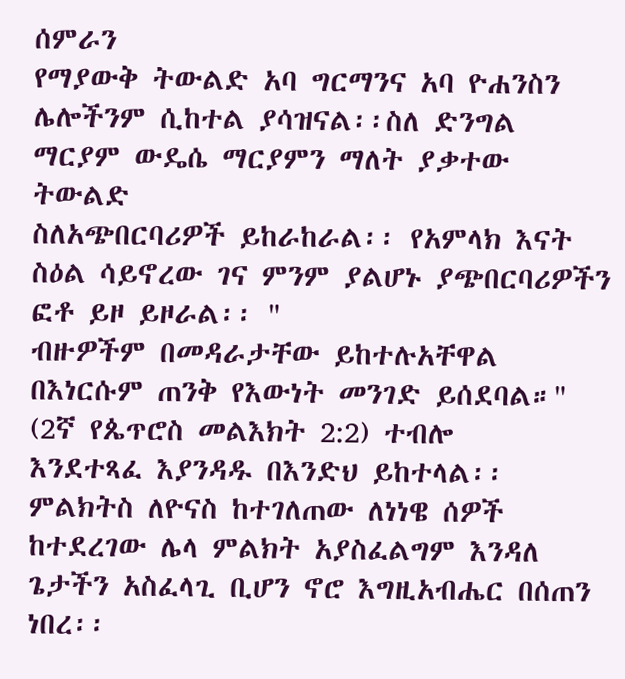ሰምራን
የማያውቅ ትውልድ አባ ግርማንና አባ ዮሐንስን ሌሎችንም ሲከተል ያሳዝናል፡፡ስለ ድንግል ማርያም ውዴሴ ማርያምን ማለት ያቃተው ትውልድ
ስለአጭበርባሪዎች ይከራከራል፡፡ የአምላክ እናት ስዕል ሳይኖረው ገና ምንም ያልሆኑ ያጭበርባሪዎችን ፎቶ ይዞ ይዞራል፡፡ "
ብዙዎችም በመዳራታቸው ይከተሉአቸዋል በእነርሱም ጠንቅ የእውነት መንገድ ይሰደባል።" (2ኛ የጴጥሮስ መልእክት 2:2) ተብሎ
እንደተጻፈ እያንዳዱ በእንድህ ይከተላል፡፡ ምልክትስ ለዮናስ ከተገለጠው ለነነዌ ሰዎች ከተደረገው ሌላ ምልክት አያስፈልግም እንዳለ
ጌታችን አስፈላጊ ቢሆን ኖሮ እግዚአብሔር በሰጠን ነበረ፡፡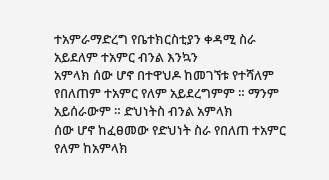ተአምራማድረግ የቤተክርስቲያን ቀዳሚ ስራ አይደለም ተአምር ብንል እንኳን
አምላክ ሰው ሆኖ በተዋህዶ ከመገኘቱ የተሻለም የበለጠም ተአምር የለም አይደረግምም ። ማንም አይሰራውም ። ድህነትስ ብንል አምላክ
ሰው ሆኖ ከፈፀመው የድህነት ስራ የበለጠ ተአምር የለም ከአምላክ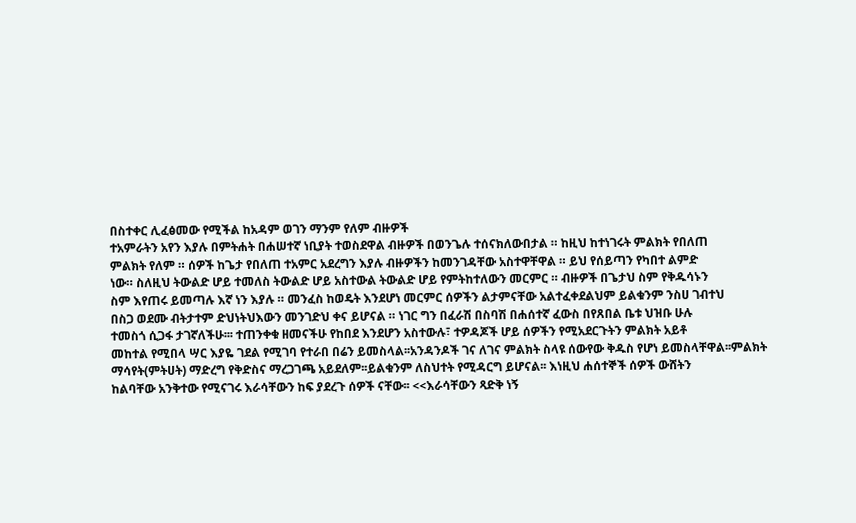በስተቀር ሊፈፅመው የሚችል ከአዳም ወገን ማንም የለም ብዙዎች
ተአምራትን አየን እያሉ በምትሐት በሐሠተኛ ነቢያት ተወስደዋል ብዙዎች በወንጌሉ ተሰናክለውበታል ። ከዚህ ከተነገሩት ምልክት የበለጠ
ምልክት የለም ። ሰዎች ከጌታ የበለጠ ተአምር አደረግን እያሉ ብዙዎችን ከመንገዳቸው አስተዋቸዋል ። ይህ የሰይጣን የካበተ ልምድ
ነው። ስለዚህ ትውልድ ሆይ ተመለስ ትውልድ ሆይ አስተውል ትውልድ ሆይ የምትከተለውን መርምር ። ብዙዎች በጌታህ ስም የቅዱሳኑን
ስም እየጠሩ ይመጣሉ እኛ ነን እያሉ ። መንፈስ ከወዴት እንደሆነ መርምር ሰዎችን ልታምናቸው አልተፈቀደልህም ይልቁንም ንስሀ ገብተህ
በስጋ ወደሙ ብትታተም ድህነትህእውን መንገድህ ቀና ይሆናል ። ነገር ግን በፈራሽ በስባሽ በሐሰተኛ ፈውስ በየጸበል ቤቱ ህዝቡ ሁሉ
ተመስጎ ሲጋፋ ታገኛለችሁ፡፡፡ ተጠንቀቁ ዘመናችሁ የከበደ እንደሆን አስተውሉ፣ ተዎዳጆች ሆይ ሰዎችን የሚአደርጉትን ምልክት አይቶ
መከተል የሚበላ ሣር እያዬ ገደል የሚገባ የተራበ በሬን ይመስላል፡፡አንዳንዶች ገና ለገና ምልክት ስላዩ ሰውየው ቅዱስ የሆነ ይመስላቸዋል፡፡ምልክት
ማሳየት(ምትሀት) ማድረግ የቅድስና ማረጋገጫ አይደለም፡፡ይልቁንም ለስህተት የሚዳርግ ይሆናል፡፡ እነዚህ ሐሰተኞች ሰዎች ውሸትን
ከልባቸው አንቅተው የሚናገሩ እራሳቸውን ከፍ ያደረጉ ሰዎች ናቸው፡፡ <<እራሳቸውን ጻድቅ ነኝ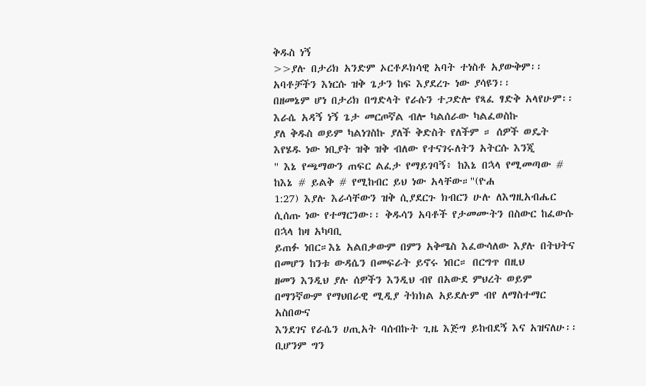ቅዱስ ነኝ
>>ያሉ በታሪክ አንድም ኦርቶዶክሳዊ አባት ተነስቶ አያውቅም፡፡አባቶቻችን እነርሱ ዝቅ ጌታን ከፍ እያደረጉ ነው ያሳዩን፡፡
በዘመኔም ሆነ በታሪክ በግድላት የራሱን ተጋድሎ የጻፈ ፃድቅ አላየሁም፡፡ እራሴ አዳኝ ነኝ ጌታ መርጦኛል ብሎ ካልሰራው ካልፈወስኩ
ያለ ቅዱስ ወይም ካልነገስኩ ያለች ቅድስት የለችም ። ሰዎች ወዴት እየሄዱ ነው ነቢያት ዝቅ ዝቅ ብለው የተናገሩለትን አትርሱ እንጂ
" እኔ የጫማውን ጠፍር ልፈታ የማይገባኝ፥ ከእኔ በኋላ የሚመጣው # ከእኔ # ይልቅ # የሚከብር ይህ ነው አላቸው።"(ዮሐ
1:27) እያሉ እራሳቸውን ዝቅ ሲያደርጉ ክብርን ሁሉ ለእግዚአብሔር ሲሰጡ ነው የተማርንው፡፡ ቅዱሳን አባቶች የታመሙትን በስውር ከፈውሱ በኋላ ከዛ አካባቢ
ይጠፉ ነበር።እኔ አልበቃውም በምን አቅሜስ እፈውሳለው እያሉ በትህትና በመሆን ከንቱ ውዳሴን በመፍራት ይኖሩ ነበር። በርግጥ በዚህ
ዘመን እንዲህ ያሉ ሰዎችን እንዲህ ብየ በአውደ ምህረት ወይም በማንኛውም የማህበራዊ ሚዲያ ትክክል አይደሉም ብየ ለማስተማር አስበውና
እንደገና የራሴን ሀጢአት ባሰብኩት ጊዜ እጅግ ይከብደኝ እና አዝናለሁ፡፡ ቢሆንም ግን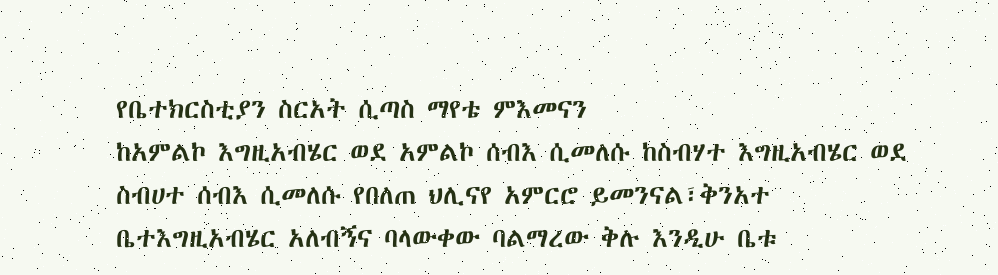የቤተክርስቲያን ስርአት ሲጣስ ማየቴ ምእመናን
ከአምልኮ እግዚአብሄር ወደ አምልኮ ሰብእ ሲመለሱ ከስብሃተ እግዚአብሄር ወደ ስብሀተ ሰብእ ሲመለሱ የበለጠ ህሊናየ አምርሮ ይመንናል፣ቅንአተ
ቤተእግዚአብሄር አለብኝና ባላውቀው ባልማረው ቅሉ እንዲሁ ቤቱ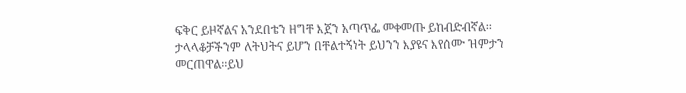ፍቅር ይዞኛልና አንደበቴን ዘግቸ እጀን አጣጥፌ መቀመጡ ይከብድብኛል፡፡
ታላላቆቻችንም ለትህትና ይሆን በቸልተኝነት ይህንን እያዩና እየሰሙ ዝምታን መርጠዋል፡፡ይህ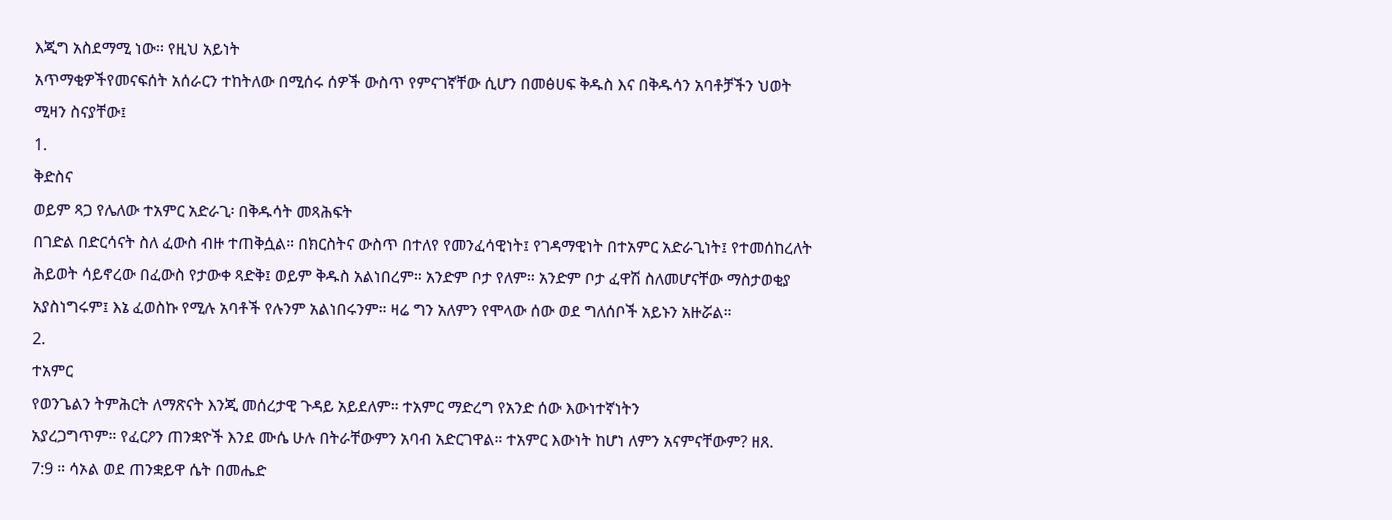እጂግ አስደማሚ ነው፡፡ የዚህ አይነት
አጥማቂዎችየመናፍሰት አሰራርን ተከትለው በሚሰሩ ሰዎች ውስጥ የምናገኛቸው ሲሆን በመፅሀፍ ቅዱስ እና በቅዱሳን አባቶቻችን ህወት
ሚዛን ስናያቸው፤
1.
ቅድስና
ወይም ጻጋ የሌለው ተአምር አድራጊ፡ በቅዱሳት መጻሕፍት
በገድል በድርሳናት ስለ ፈውስ ብዙ ተጠቅሷል። በክርስትና ውስጥ በተለየ የመንፈሳዊነት፤ የገዳማዊነት በተአምር አድራጊነት፤ የተመሰከረለት
ሕይወት ሳይኖረው በፈውስ የታውቀ ጻድቅ፤ ወይም ቅዱስ አልነበረም። አንድም ቦታ የለም። አንድም ቦታ ፈዋሽ ስለመሆናቸው ማስታወቂያ
አያስነግሩም፤ እኔ ፈወስኩ የሚሉ አባቶች የሉንም አልነበሩንም። ዛሬ ግን አለምን የሞላው ሰው ወደ ግለሰቦች አይኑን አዙሯል።
2.
ተአምር
የወንጌልን ትምሕርት ለማጽናት እንጂ መሰረታዊ ጉዳይ አይደለም። ተአምር ማድረግ የአንድ ሰው እውነተኛነትን
አያረጋግጥም። የፈርዖን ጠንቋዮች እንደ ሙሴ ሁሉ በትራቸውምን አባብ አድርገዋል። ተአምር እውነት ከሆነ ለምን አናምናቸውም? ዘጸ.
7:9 ። ሳኦል ወደ ጠንቋይዋ ሴት በመሔድ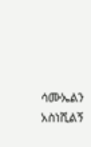ሳሙኤልን አስነሺልኝ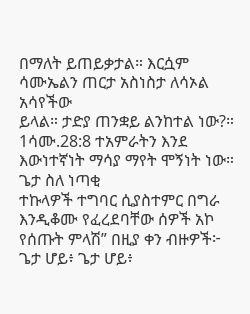በማለት ይጠይቃታል። እርሷም ሳሙኤልን ጠርታ አስነስታ ለሳኦል አሳየችው
ይላል። ታድያ ጠንቋይ ልንከተል ነው?። 1ሳሙ.28:8 ተአምራትን እንደ እውነተኛነት ማሳያ ማየት ሞኝነት ነው። ጌታ ስለ ነጣቂ
ተኩላዎች ተግባር ሲያስተምር በግራ እንዲቆሙ የፈረደባቸው ሰዎች አኮ የሰጡት ምላሽ” በዚያ ቀን ብዙዎች፦ ጌታ ሆይ፥ ጌታ ሆይ፥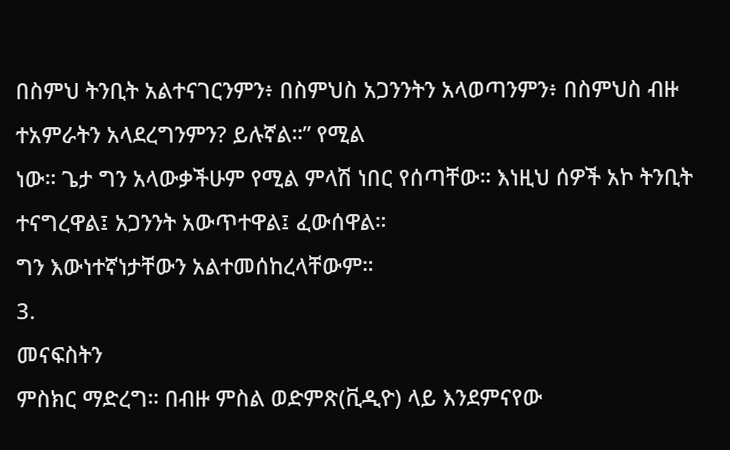በስምህ ትንቢት አልተናገርንምን፥ በስምህስ አጋንንትን አላወጣንምን፥ በስምህስ ብዙ ተአምራትን አላደረግንምን? ይሉኛል።” የሚል
ነው። ጌታ ግን አላውቃችሁም የሚል ምላሽ ነበር የሰጣቸው። እነዚህ ሰዎች አኮ ትንቢት ተናግረዋል፤ አጋንንት አውጥተዋል፤ ፈውሰዋል።
ግን እውነተኛነታቸውን አልተመሰከረላቸውም።
3.
መናፍስትን
ምስክር ማድረግ። በብዙ ምስል ወድምጽ(ቪዲዮ) ላይ እንደምናየው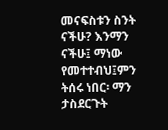መናፍስቱን ስንት ናችሁ? እንማን ናችሁ፤ ማነው
የመተተብህ፤ምን ትሰሩ ነበር፡ ማን ታስደርጉት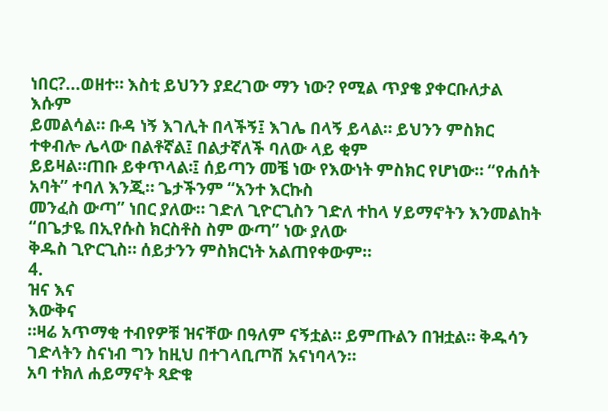ነበር?...ወዘተ። እስቲ ይህንን ያደረገው ማን ነው? የሚል ጥያቄ ያቀርቡለታል እሱም
ይመልሳል። ቡዳ ነኝ እገሊት በላችኝ፤ እገሌ በላኝ ይላል። ይህንን ምስክር ተቀብሎ ሌላው በልቶኛል፤ በልታኛለች ባለው ላይ ቂም
ይይዛል።ጠቡ ይቀጥላል፡፤ ሰይጣን መቼ ነው የእውነት ምስክር የሆነው። “የሐሰት አባት” ተባለ እንጂ። ጌታችንም “አንተ እርኩስ
መንፈስ ውጣ” ነበር ያለው። ገድለ ጊዮርጊስን ገድለ ተከላ ሃይማኖትን እንመልከት “በጌታዬ በኢየሱስ ክርስቶስ ስም ውጣ” ነው ያለው
ቅዱስ ጊዮርጊስ። ሰይታንን ምስክርነት አልጠየቀውም።
4.
ዝና እና
እውቅና
።ዛሬ አጥማቂ ተብየዎቹ ዝናቸው በዓለም ናኝቷል። ይምጡልን በዝቷል። ቅዱሳን ገድላትን ስናነብ ግን ከዚህ በተገላቢጦሽ አናነባላን።
አባ ተክለ ሐይማኖት ጻድቁ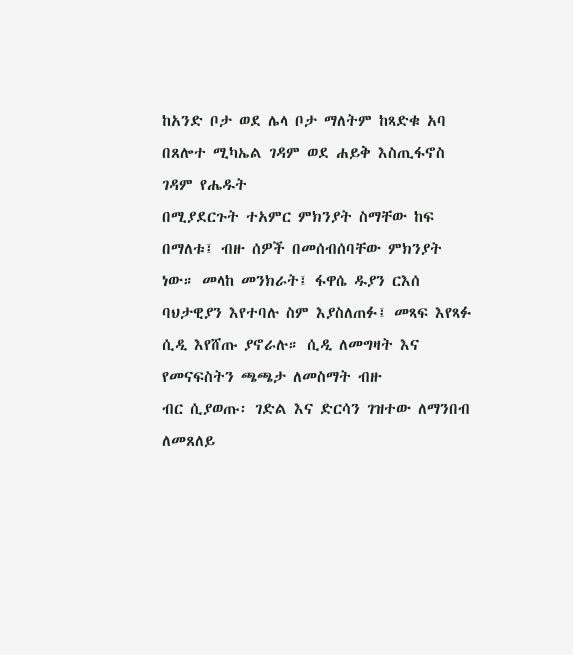ከአንድ ቦታ ወደ ሌላ ቦታ ማለትም ከጻድቁ አባ በጸሎተ ሚካኤል ገዳም ወደ ሐይቅ እስጢፋኖስ ገዳም የሔዱት
በሚያደርጉት ተአምር ምክንያት ስማቸው ከፍ በማለቱ፤ ብዙ ሰዎች በመሰብሰባቸው ምክንያት ነው። መላከ መንክራት፤ ፋዋሴ ዱያን ርእሰ
ባህታዊያን እየተባሉ ስም እያስለጠፉ፤ መጻፍ እየጻፉ ሲዲ እየሸጡ ያኖራሉ። ሲዲ ለመግዛት እና የመናፍስትን ጫጫታ ለመስማት ብዙ
ብር ሲያወጡ፡ ገድል እና ድርሳን ገዝተው ለማንበብ ለመጸለይ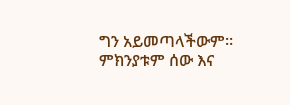ግን አይመጣላችውም። ምክንያቱም ሰው እና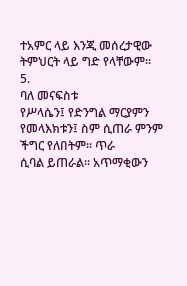ተአምር ላይ እንጂ መሰረታዊው
ትምህርት ላይ ግድ የላቸውም።
5.
ባለ መናፍስቱ
የሥላሴን፤ የድንግል ማርያምን የመላእክቱን፤ ስም ሲጠራ ምንም ችግር የለበትም። ጥራ
ሲባል ይጠራል። አጥማቂውን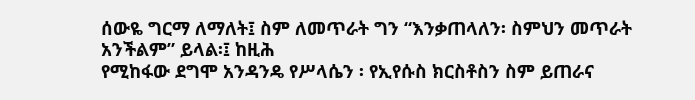ሰውዬ ግርማ ለማለት፤ ስም ለመጥራት ግን “እንቃጠላለን፡ ስምህን መጥራት አንችልም” ይላል፡፤ ከዚሕ
የሚከፋው ደግሞ አንዳንዴ የሥላሴን ፡ የኢየሱስ ክርስቶስን ስም ይጠራና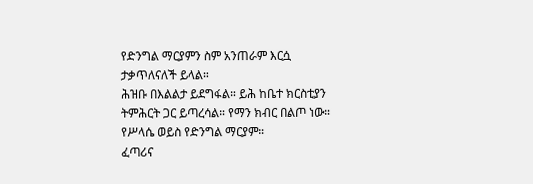የድንግል ማርያምን ስም አንጠራም እርሷ ታቃጥለናለች ይላል።
ሕዝቡ በእልልታ ይደግፋል። ይሕ ከቤተ ክርስቲያን ትምሕርት ጋር ይጣረሳል። የማን ክብር በልጦ ነው። የሥላሴ ወይስ የድንግል ማርያም።
ፈጣሪና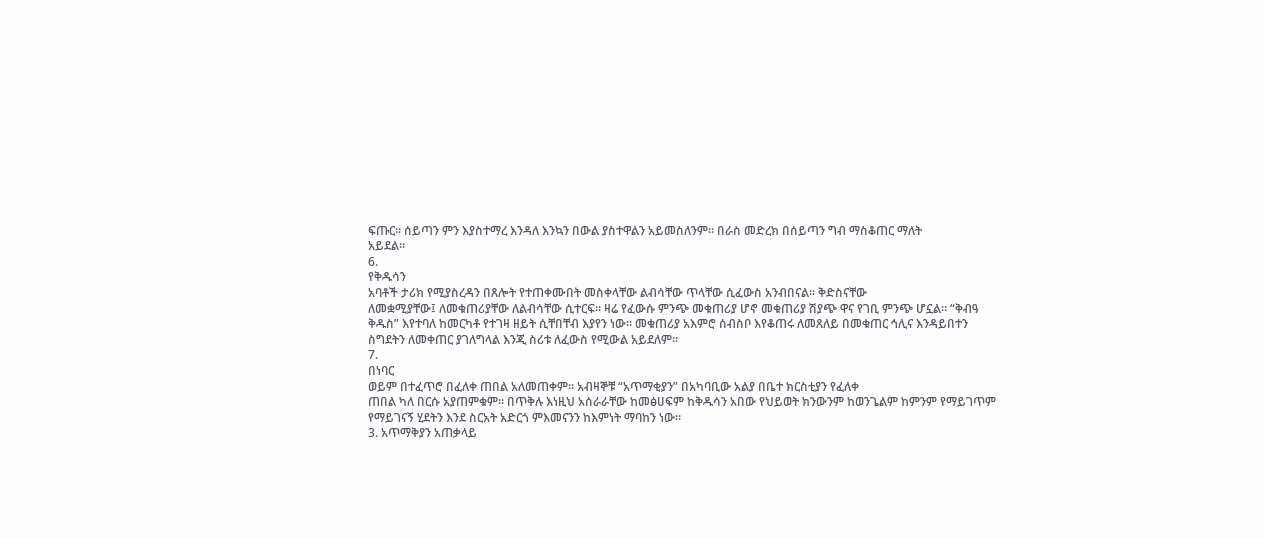ፍጡር። ሰይጣን ምን እያስተማረ እንዳለ እንኳን በውል ያስተዋልን አይመስለንም። በራስ መድረክ በሰይጣን ግብ ማስቆጠር ማለት
አይደል።
6.
የቅዱሳን
አባቶች ታሪክ የሚያስረዳን በጸሎት የተጠቀሙበት መስቀላቸው ልብሳቸው ጥላቸው ሲፈውስ አንብበናል። ቅድስናቸው
ለመቋሚያቸው፤ ለመቁጠሪያቸው ለልብሳቸው ሲተርፍ። ዛሬ የፈውሱ ምንጭ መቁጠሪያ ሆኖ መቁጠሪያ ሽያጭ ዋና የገቢ ምንጭ ሆኗል። “ቅብዓ
ቅዱስ” እየተባለ ከመርካቶ የተገዛ ዘይት ሲቸበቸብ እያየን ነው። መቁጠሪያ አእምሮ ሰብስቦ እየቆጠሩ ለመጸለይ በመቁጠር ኅሊና እንዳይበተን
ስግደትን ለመቀጠር ያገለግላል እንጂ ስሪቱ ለፈውስ የሚውል አይደለም።
7.
በነባር
ወይም በተፈጥሮ በፈለቀ ጠበል አለመጠቀም። አብዛኞቹ “አጥማቂያን” በአካባቢው አልያ በቤተ ክርስቲያን የፈለቀ
ጠበል ካለ በርሱ አያጠምቁም። በጥቅሉ እነዚህ አሰራራቸው ከመፅሀፍም ከቅዱሳን አበው የህይወት ክንውንም ከወንጌልም ከምንም የማይገጥም
የማይገናኝ ሂደትን እንደ ስርአት አድርጎ ምእመናንን ከእምነት ማባከን ነው፡፡
3. አጥማቅያን አጠቃላይ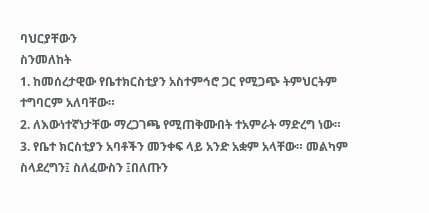ባህርያቸውን
ስንመለከት
1. ከመሰረታዊው የቤተክርስቲያን አስተምኅሮ ጋር የሚጋጭ ትምህርትም ተግባርም አለባቸው።
2. ለእውነተኛነታቸው ማረጋገጫ የሚጠቅሙበት ተአምራት ማድረግ ነው።
3. የቤተ ክርስቲያን አባቶችን መንቀፍ ላይ አንድ አቋም አላቸው። መልካም ስላደረግን፤ ስለፈውስን ፤በለጡን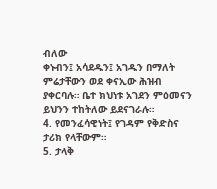ብለው
ቀኑብን፤ አሳደዱን፤ አገዱን በማለት ምሬታቸውን ወደ ቀናኢው ሕዝብ ያቀርባሉ። ቤተ ክህነቱ አገደን ምዕመናን ይህንን ተከትለው ይደናገራሉ።
4. የመንፈሳዊነት፤ የገዳም የቅድስና ታሪክ የላቸውም።
5. ታላቅ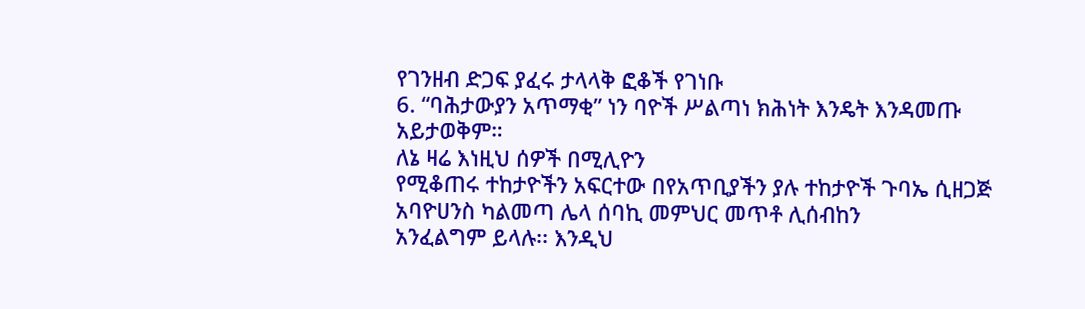የገንዘብ ድጋፍ ያፈሩ ታላላቅ ፎቆች የገነቡ
6. “ባሕታውያን አጥማቂ” ነን ባዮች ሥልጣነ ክሕነት እንዴት እንዳመጡ አይታወቅም።
ለኔ ዛሬ እነዚህ ሰዎች በሚሊዮን
የሚቆጠሩ ተከታዮችን አፍርተው በየአጥቢያችን ያሉ ተከታዮች ጉባኤ ሲዘጋጅ አባዮሀንስ ካልመጣ ሌላ ሰባኪ መምህር መጥቶ ሊሰብከን
አንፈልግም ይላሉ፡፡ እንዲህ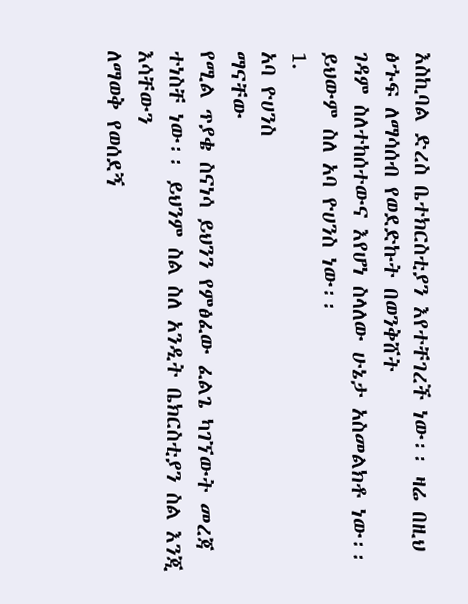እስኪባል ድረስ ቤተክርስቲያን እየተቸገረች ነው፡፡ ዛሬ በዚህ ፅኁፍ ለማሳሰብ የወደድኩት በወንቅሸት
ገዳም ስለተከሰተውና እየሆነ ስላለው ሁኔታ አስመልክቶ ነው፡፡ ይህውም ስለ አባ ዮሀንስ ነው፡፡
1.
አባ ዮሀንስ
ማናቸው
የሚል ጥያቄ ስናነሳ ይህንን የምፅፈው ፈልጌ ካገኘውት መረጃ ተነስቸ ነው፡፡ ይህንም ስል ስለ አንዲት ቤክርስቲያን ስል እንጂ እሳቸውን
ለማወቅ የወሰደኝ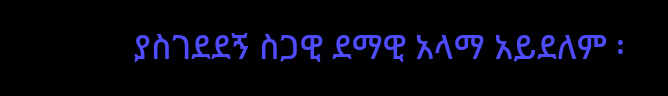ያስገደደኝ ስጋዊ ደማዊ አላማ አይደለም ፡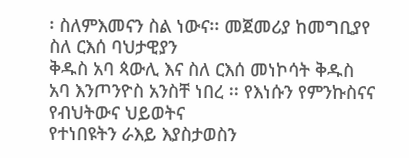፡ ስለምእመናን ስል ነውና፡፡ መጀመሪያ ከመግቢያየ ስለ ርእሰ ባህታዊያን
ቅዱስ አባ ጳውሊ እና ስለ ርእሰ መነኮሳት ቅዱስ አባ እንጦንዮስ አንስቸ ነበረ ፡፡ የእነሱን የምንኩስናና የብህትውና ህይወትና
የተነበዩትን ራእይ እያስታወስን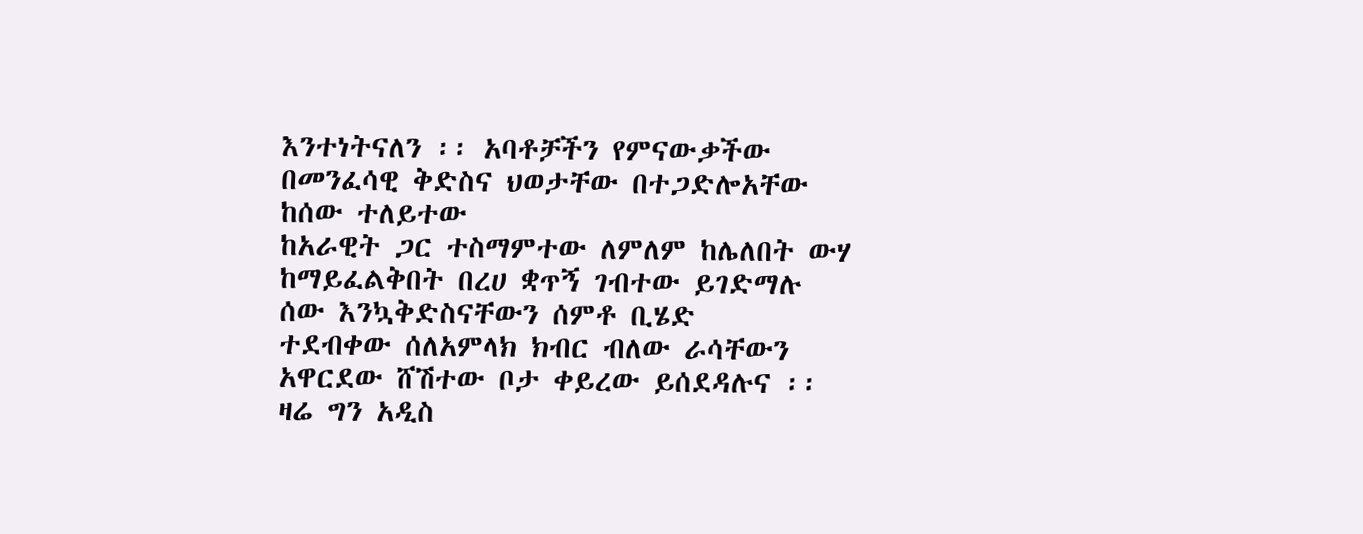እንተነትናለን ፡፡ አባቶቻችን የምናውቃችው በመንፈሳዊ ቅድስና ህወታቸው በተጋድሎአቸው ከሰው ተለይተው
ከአራዊት ጋር ተስማምተው ለምለም ከሌለበት ውሃ ከማይፈልቅበት በረሀ ቋጥኝ ገብተው ይገድማሉ ሰው እንኳቅድስናቸውን ሰምቶ ቢሄድ
ተደብቀው ሰለአምላክ ክብር ብለው ራሳቸውን አዋርደው ሸሽተው ቦታ ቀይረው ይሰደዳሉና ፡፡ ዛሬ ግን አዲስ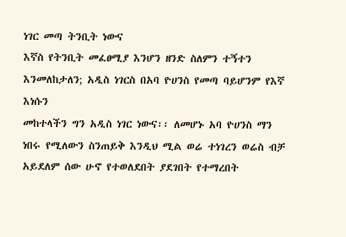ነገር መጣ ትንቢት ነውና
እኛስ የትንቢት መፈፀሚያ እንሆን ዘንድ ስለምን ተኝተን እንመለከታለን; አዲስ ነገርስ በአባ ዮሀንስ የመጣ ባይሆንም የእኛ እነሱን
መከተላችን ግን አዲስ ነገር ነውና፡፡ ለመሆኑ አባ ዮሀንስ ማን ነበሩ የሚለውን ስንጠይቅ እንዲህ ሚል ወሬ ተነገረን ወሬስ ብቻ
አይደለም ሰው ሁኖ የተወለደበት ያደገበት የተማረበት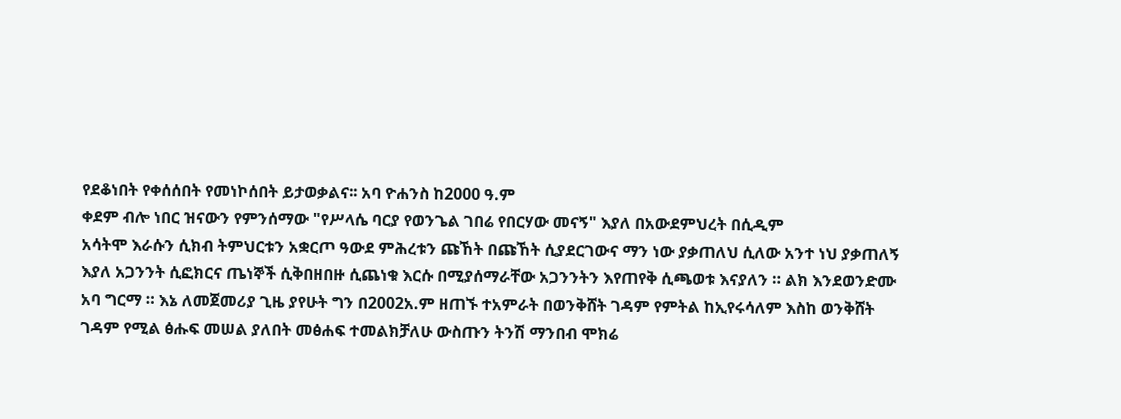የደቆነበት የቀሰሰበት የመነኮሰበት ይታወቃልና፡፡ አባ ዮሐንስ ከ2000 ዓ.ም
ቀደም ብሎ ነበር ዝናውን የምንሰማው "የሥላሴ ባርያ የወንጌል ገበሬ የበርሃው መናኝ" እያለ በአውደምህረት በሲዲም
አሳትሞ እራሱን ሲክብ ትምህርቱን አቋርጦ ዓውደ ምሕረቱን ጩኸት በጩኸት ሲያደርገውና ማን ነው ያቃጠለህ ሲለው አንተ ነህ ያቃጠለኝ
እያለ አጋንንት ሲፎክርና ጤነኞች ሲቅበዘበዙ ሲጨነቁ እርሱ በሚያሰማራቸው አጋንንትን እየጠየቅ ሲጫወቱ እናያለን ። ልክ እንደወንድሙ
አባ ግርማ ። እኔ ለመጀመሪያ ጊዜ ያየሁት ግን በ2002አ.ም ዘጠኙ ተአምራት በወንቅሸት ገዳም የምትል ከኢየሩሳለም እስከ ወንቅሸት
ገዳም የሚል ፅሑፍ መሠል ያለበት መፅሐፍ ተመልክቻለሁ ውስጡን ትንሽ ማንበብ ሞክሬ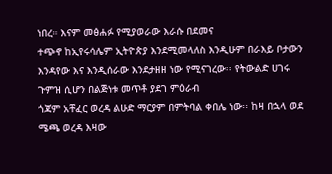ነበረ። እናም መፅሐፉ የሚያወራው እራሱ በደመና
ተጭኖ ከኢየሩሳሌም ኢትዮጵያ እንደሚመላለስ እንዲሁም በራእይ ቦታውን እንዳየው እና እንዲሰራው እንደታዘዘ ነው የሚናገረው፡፡ የትውልድ ሀገሩ ጉምዝ ሲሆን በልጅነቱ መጥቶ ያደገ ምዕራብ
ጎጃም አቸፈር ወረዳ ልሁድ ማርያም በምትባል ቀበሌ ነው፡፡ ከዛ በኋላ ወደ ሜጫ ወረዳ እዛው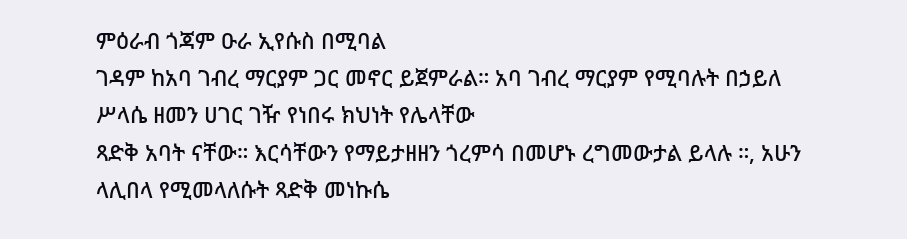ምዕራብ ጎጃም ዑራ ኢየሱስ በሚባል
ገዳም ከአባ ገብረ ማርያም ጋር መኖር ይጀምራል። አባ ገብረ ማርያም የሚባሉት በኃይለ ሥላሴ ዘመን ሀገር ገዥ የነበሩ ክህነት የሌላቸው
ጻድቅ አባት ናቸው። እርሳቸውን የማይታዘዘን ጎረምሳ በመሆኑ ረግመውታል ይላሉ ።, አሁን ላሊበላ የሚመላለሱት ጻድቅ መነኩሴ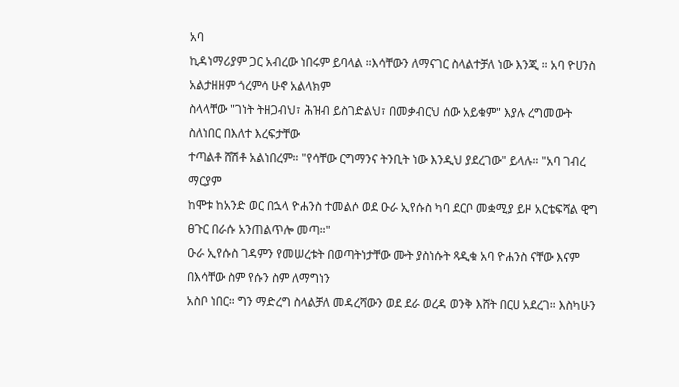አባ
ኪዳነማሪያም ጋር አብረው ነበሩም ይባላል ።እሳቸውን ለማናገር ስላልተቻለ ነው እንጂ ። አባ ዮሀንስ አልታዘዘም ጎረምሳ ሁኖ አልላክም
ስላላቸው "ገነት ትዘጋብህ፣ ሕዝብ ይስገድልህ፣ በመቃብርህ ሰው አይቁም" እያሉ ረግመውት ስለነበር በእለተ እረፍታቸው
ተጣልቶ ሸሽቶ አልነበረም። "የሳቸው ርግማንና ትንቢት ነው እንዲህ ያደረገው" ይላሉ። "አባ ገብረ ማርያም
ከሞቱ ከአንድ ወር በኋላ ዮሐንስ ተመልሶ ወደ ዑራ ኢየሱስ ካባ ደርቦ መቋሚያ ይዞ አርቴፍሻል ዊግ ፀጉር በራሱ አንጠልጥሎ መጣ።"
ዑራ ኢየሱስ ገዳምን የመሠረቱት በወጣትነታቸው ሙት ያስነሱት ጻዲቁ አባ ዮሐንስ ናቸው እናም በእሳቸው ስም የሱን ስም ለማግነን
አስቦ ነበር። ግን ማድረግ ስላልቻለ መዳረሻውን ወደ ደራ ወረዳ ወንቅ እሸት በርሀ አደረገ። እስካሁን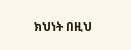ክህነት በዚህ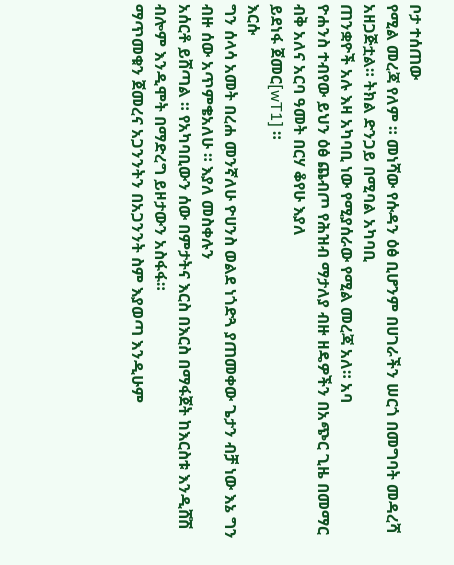ቦታ ተሰጠው
የሚል መረጃ የለም ። መነሻው የሱዳን ዕፅ ቢሆንም በሀገራችን ሠርጎ በመግባት መዳረሻ አዘጋጅቷል። ትክል ድንጋይ በሚባል አካባቢ
ጠንቋዮች አሉ እዛ አካባቢ ነው የሚያሰራው የሚል መረጃ አለ። አባ
ዮሐንስ ተብየው ይህን ዕፅ ጨብጦ የሕዝብ ማታለያ ብዙ ዘዴዎችን በአጭር ጊዜ በመማር ብቅ አለና አርባ ዓመት በርሃ ቆየሁ እያለ
ይደነፋ ጀመር[wT1] ።
እርሱ
ግን ሰላሳ አመት በረሐ መንኛለሁ ዮሀንስ ወልደ ነጎድጓ ያጠመቀው ጌታን ብቻ ነው እኔ ግን ብዙ ሰው አጥምቄአለሁ ። እያለ መስቀሉን
አሰርቶ ይሸጣል ። የአካባቢውን ሰው በምታትና እርስ በእርስ በማፋጀት ከእርስቱ እንዲሸሽ ብሎም እንዲሞት በማድረግ ይዞታውን አስፋፋ።
ማጥመቁን ጀመረና አጋንንትን በአጋንንት ስም እያወጣ እንዲሁም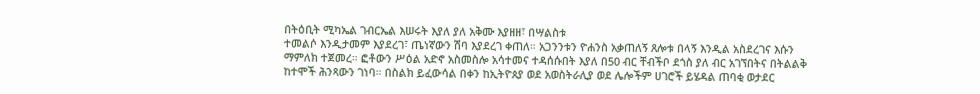በትዕቢት ሚካኤል ገብርኤል እሠሩት እያለ ያለ አቅሙ እያዘዘ፣ በሣልስቱ
ተመልሶ እንዲታመም እያደረገ፣ ጤነኛውን ሽባ እያደረገ ቀጠለ። አጋንንቱን ዮሐንስ አቃጠለኝ ጸሎቱ በላኝ እንዲል አስደረገና እሱን
ማምለክ ተጀመረ። ፎቶውን ሥዕል አድኖ አስመስሎ አሳተመና ተዳሰሱበት እያለ በ50 ብር ቸብችቦ ደጎስ ያለ ብር አገኘበትና በትልልቅ
ከተሞች ሕንጻውን ገነባ። በስልክ ይፈውሳል በቀን ከኢትዮጰያ ወደ አወስትራሊያ ወደ ሌሎችም ሀገሮች ይሄዳል ጠባቂ ወታደር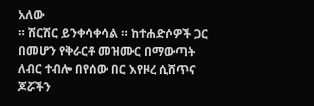አለው
። ሽርሽር ይንቀሳቀሳል ። ከተሐድሶዎች ጋር በመሆን የቅራርቶ መዝሙር በማውጣት ለብር ተብሎ በየሰው በር እየዞረ ሲሸጥና ጆሯችን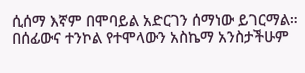ሲሰማ እኛም በሞባይል አድርገን ሰማነው ይገርማል። በሰፊውና ተንኮል የተሞላውን አስኬማ አንስታችሁም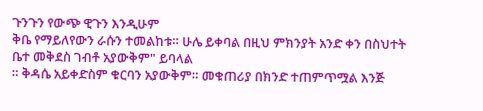ጉንጉን የውጭ ዊጉን እንዲሁም
ቅቤ የማይለየውን ራሱን ተመልከቱ። ሁሌ ይቀባል በዚህ ምክንያት አንድ ቀን በስህተት ቤተ መቅደስ ገብቶ አያውቅም" ይባላል
። ቅዳሴ አይቀድስም ቁርባን አያውቅም። መቁጠሪያ በክንድ ተጠምጥሟል እንጅ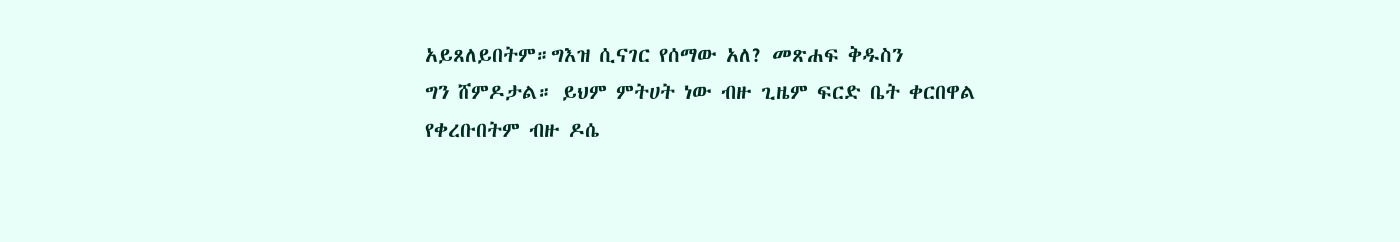አይጸለይበትም።ግእዝ ሲናገር የሰማው አለ? መጽሐፍ ቅዱስን
ግን ሸምዶታል። ይህም ምትሀት ነው ብዙ ጊዜም ፍርድ ቤት ቀርበዋል የቀረቡበትም ብዙ ዶሴ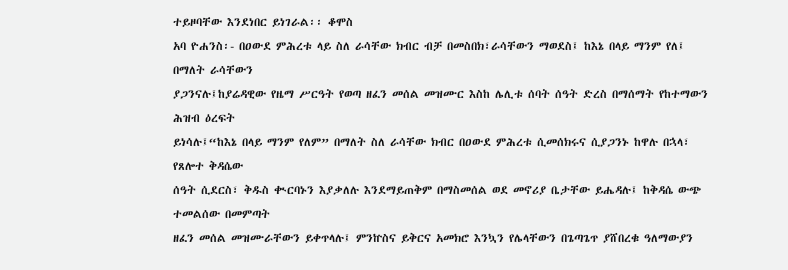ተይዞባቸው እንደነበር ይነገራል፡፡ ቆሞስ
አባ ዮሐንስ፡- በዐውደ ምሕረቱ ላይ ስለ ራሳቸው ክብር ብቻ በመስበክ፣ራሳቸውን ማወደስ፤ ከእኔ በላይ ማንም የለ፤ በማለት ራሳቸውን
ያጋንናሉ፤ከያሬዳዊው የዜማ ሥርዓት የወጣ ዘፈን መሰል መዝሙር እስከ ሌሊቱ ሰባት ሰዓት ድረስ በማሰማት የከተማውን ሕዝብ ዕረፍት
ይነሳሉ፤“ከእኔ በላይ ማንም የለም” በማለት ስለ ራሳቸው ክብር በዐውደ ምሕረቱ ሲመሰክሩና ሲያጋንኑ ከዋሉ በኋላ፣ የጸሎተ ቅዳሴው
ሰዓት ሲደርስ፣ ቅዱስ ቊርባኑን እያቃለሉ እንደማይጠቅም በማስመሰል ወደ መኖሪያ ቤታቸው ይሔዳሉ፤ ከቅዳሴ ውጭ ተመልሰው በመምጣት
ዘፈን መሰል መዝሙራቸውን ይቀጥላሉ፤ ምንኵስና ይቅርና አመክሮ እንኳን የሌላቸውን በጌጣጌጥ ያሸበረቁ ዓለማውያን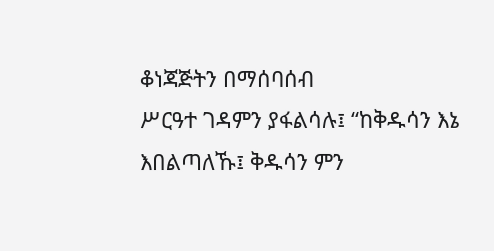ቆነጃጅትን በማሰባሰብ
ሥርዓተ ገዳምን ያፋልሳሉ፤ “ከቅዱሳን እኔ እበልጣለኹ፤ ቅዱሳን ምን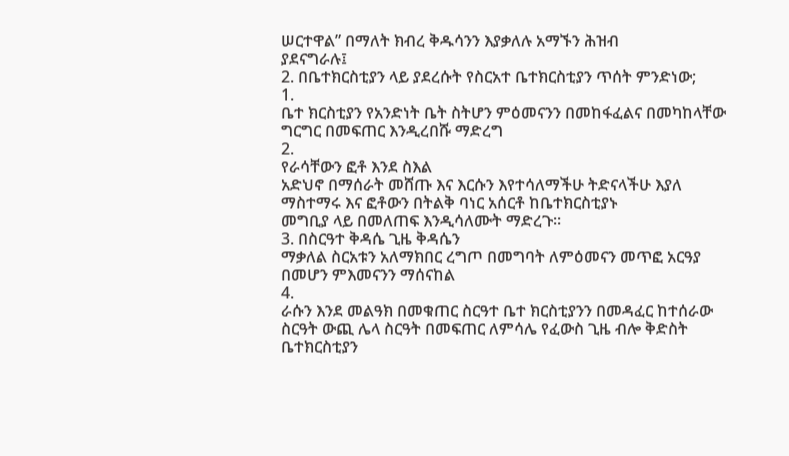ሠርተዋል” በማለት ክብረ ቅዱሳንን እያቃለሉ አማኙን ሕዝብ
ያደናግራሉ፤
2. በቤተክርስቲያን ላይ ያደረሱት የስርአተ ቤተክርስቲያን ጥሰት ምንድነው;
1.
ቤተ ክርስቲያን የአንድነት ቤት ስትሆን ምዕመናንን በመከፋፈልና በመካከላቸው ግርግር በመፍጠር እንዲረበሹ ማድረግ
2.
የራሳቸውን ፎቶ እንደ ስእል
አድህኖ በማሰራት መሸጡ እና እርሱን እየተሳለማችሁ ትድናላችሁ እያለ ማስተማሩ እና ፎቶውን በትልቅ ባነር አሰርቶ ከቤተክርስቲያኑ
መግቢያ ላይ በመለጠፍ እንዲሳለሙት ማድረጉ፡፡
3. በስርዓተ ቅዳሴ ጊዜ ቅዳሴን
ማቃለል ስርአቱን አለማክበር ረግጦ በመግባት ለምዕመናን መጥፎ አርዓያ በመሆን ምእመናንን ማሰናከል
4.
ራሱን እንደ መልዓክ በመቁጠር ስርዓተ ቤተ ክርስቲያንን በመዳፈር ከተሰራው ስርዓት ውጪ ሌላ ስርዓት በመፍጠር ለምሳሌ የፈውስ ጊዜ ብሎ ቅድስት ቤተክርስቲያን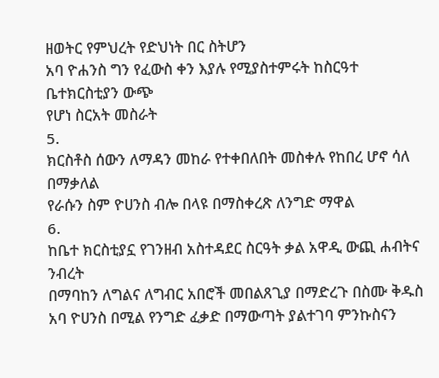ዘወትር የምህረት የድህነት በር ስትሆን
አባ ዮሐንስ ግን የፈውስ ቀን እያሉ የሚያስተምሩት ከስርዓተ ቤተክርስቲያን ውጭ
የሆነ ስርአት መስራት
5.
ክርስቶስ ሰውን ለማዳን መከራ የተቀበለበት መስቀሉ የከበረ ሆኖ ሳለ
በማቃለል
የራሱን ስም ዮሀንስ ብሎ በላዩ በማስቀረጽ ለንግድ ማዋል
6.
ከቤተ ክርስቲያኗ የገንዘብ አስተዳደር ስርዓት ቃል አዋዲ ውጪ ሐብትና
ንብረት
በማባከን ለግልና ለግብር አበሮች መበልጸጊያ በማድረጉ በስሙ ቅዱስ አባ ዮሀንስ በሚል የንግድ ፈቃድ በማውጣት ያልተገባ ምንኩስናን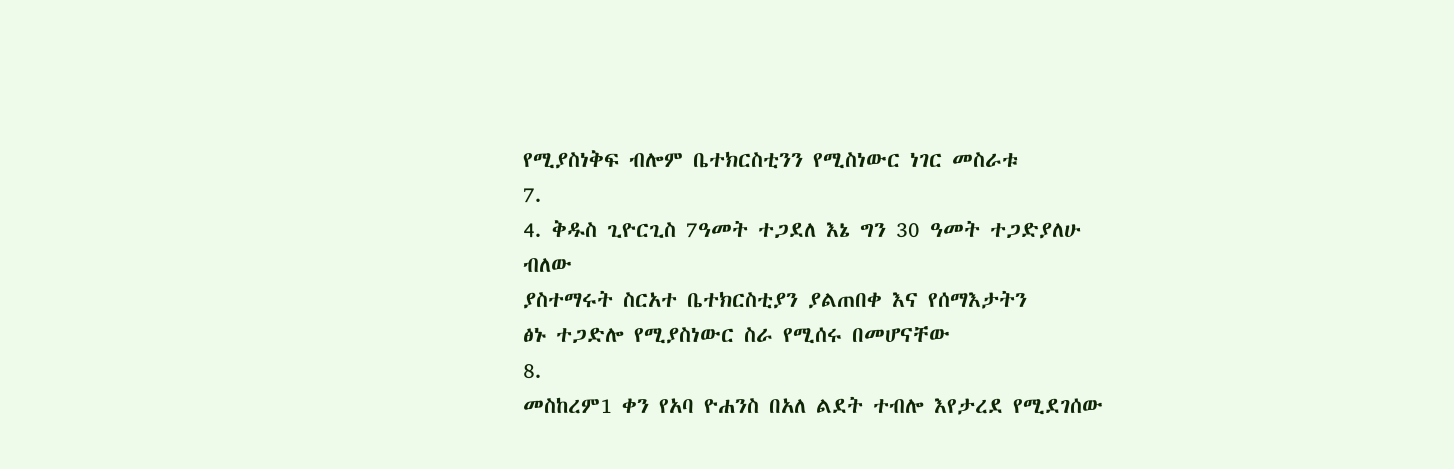የሚያስነቅፍ ብሎም ቤተክርስቲንን የሚስነውር ነገር መስራቱ
7.
4. ቅዱስ ጊዮርጊስ 7ዓመት ተጋደለ እኔ ግን 30 ዓመት ተጋድያለሁ ብለው
ያስተማሩት ስርአተ ቤተክርስቲያን ያልጠበቀ እና የሰማእታትን
ፅኑ ተጋድሎ የሚያስነውር ስራ የሚሰሩ በመሆናቸው
8.
መስከረም1 ቀን የአባ ዮሐንስ በአለ ልደት ተብሎ እየታረደ የሚደገሰው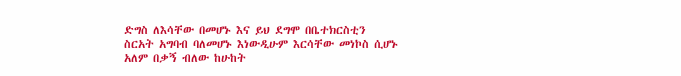ድግስ ለእሳቸው በመሆኑ እና ይህ ደግሞ በቤተክርስቲን
ስርአት አግባብ ባለመሆኑ እነውዲሁም እርሳቸው መነኮስ ሲሆኑ አለም በቃኝ ብለው ከሁከት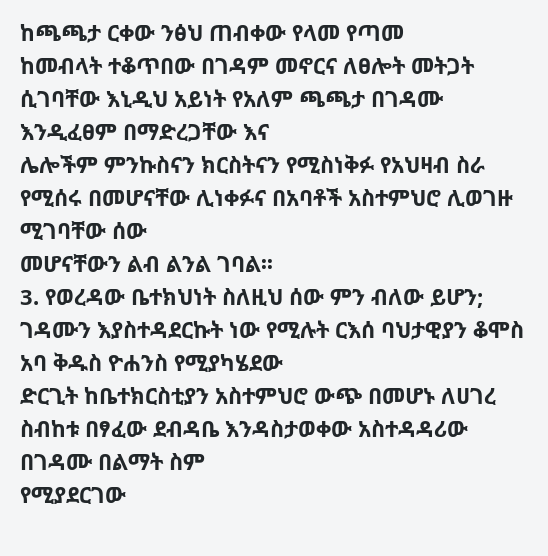ከጫጫታ ርቀው ንፅህ ጠብቀው የላመ የጣመ
ከመብላት ተቆጥበው በገዳም መኖርና ለፀሎት መትጋት ሲገባቸው እኒዲህ አይነት የአለም ጫጫታ በገዳሙ እንዲፈፀም በማድረጋቸው እና
ሌሎችም ምንኩስናን ክርስትናን የሚስነቅፉ የአህዛብ ስራ የሚሰሩ በመሆናቸው ሊነቀፉና በአባቶች አስተምህሮ ሊወገዙ ሚገባቸው ሰው
መሆናቸውን ልብ ልንል ገባል፡፡
3. የወረዳው ቤተክህነት ስለዚህ ሰው ምን ብለው ይሆን;
ገዳሙን እያስተዳደርኩት ነው የሚሉት ርእሰ ባህታዊያን ቆሞስ አባ ቅዱስ ዮሐንስ የሚያካሄደው
ድርጊት ከቤተክርስቲያን አስተምህሮ ውጭ በመሆኑ ለሀገረ ስብከቱ በፃፈው ደብዳቤ እንዳስታወቀው አስተዳዳሪው በገዳሙ በልማት ስም
የሚያደርገው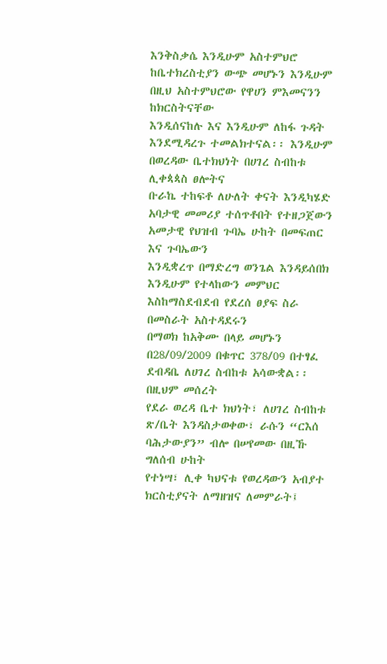እንቅስቃሴ እንዲሁም አስተምህሮ ከቤተክረስቲያን ውጭ መሆኑን እንዲሁም በዚህ አስተምህሮው የዋሀን ምእመናንን ከክርስትናቸው
እንዲሰናከሉ እና እንዲሁም ለከፋ ጉዳት እንደሚዳረጉ ተመልክተናል፡፡ እንዲሁም በወረዳው ቤተክህነት በሀገረ ስብከቱ ሊቀጳጳስ ፀሎትና
ቡራኬ ተከፍቶ ለሁለት ቀናት እንዲካሄድ አባታዊ መመሪያ ተሰጥቶበት የተዘጋጀውን አመታዊ የህዝብ ጉባኤ ሁከት በመፍጠር እና ጉባኤውን
እንዲቋረጥ በማድረግ ወንጌል እንዳይሰበክ እንዲሁም የተላከውን መምህር እስከማስደብደብ የደረሰ ፀያፍ ስራ በመስራት አስተዳደሩን
በማወክ ከአቅሙ በላይ መሆኑን በ28/09/2009 በቁጥር 378/09 በተፃፈ ደብዳቤ ለሀገረ ስብከቱ አሳውቋል፡፡ በዚህም መሰረት
የደራ ወረዳ ቤተ ክህነት፣ ለሀገረ ስብከቱ ጽ/ቤት እንዳስታወቀው፣ ራሱን “ርእሰ ባሕታውያን” ብሎ በሠየመው በዚኹ ግለሰብ ሁከት
የተነሣ፣ ሊቀ ካህናቱ የወረዳውን አብያተ ክርስቲያናት ለማዘዝና ለመምራት፤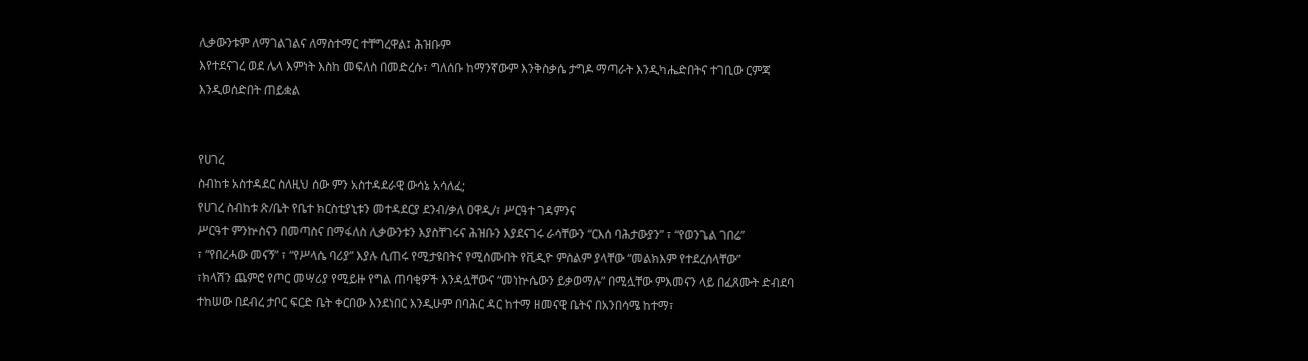ሊቃውንቱም ለማገልገልና ለማስተማር ተቸግረዋል፤ ሕዝቡም
እየተደናገረ ወደ ሌላ እምነት እስከ መፍለስ በመድረሱ፣ ግለሰቡ ከማንኛውም እንቅስቃሴ ታግዶ ማጣራት እንዲካሔድበትና ተገቢው ርምጃ
እንዲወሰድበት ጠይቋል


የሀገረ
ስብከቱ አስተዳደር ስለዚህ ሰው ምን አስተዳደራዊ ውሳኔ አሳለፈ;
የሀገረ ስብከቱ ጽ/ቤት የቤተ ክርስቲያኒቱን መተዳደርያ ደንብ/ቃለ ዐዋዲ/፣ ሥርዓተ ገዳምንና
ሥርዓተ ምንኵስናን በመጣስና በማፋለስ ሊቃውንቱን እያስቸገሩና ሕዝቡን እያደናገሩ ራሳቸውን “ርእሰ ባሕታውያን” ፣ “የወንጌል ገበሬ”
፣ “የበረሓው መናኝ” ፣ “የሥላሴ ባሪያ” እያሉ ሲጠሩ የሚታዩበትና የሚሰሙበት የቪዲዮ ምስልም ያላቸው “መልክእም የተደረሰላቸው”
፣ክላሽን ጨምሮ የጦር መሣሪያ የሚይዙ የግል ጠባቂዎች እንዳሏቸውና “መነኵሴውን ይቃወማሉ” በሚሏቸው ምእመናን ላይ በፈጸሙት ድብደባ
ተከሠው በደብረ ታቦር ፍርድ ቤት ቀርበው እንደነበር እንዲሁም በባሕር ዳር ከተማ ዘመናዊ ቤትና በአንበሳሜ ከተማ፣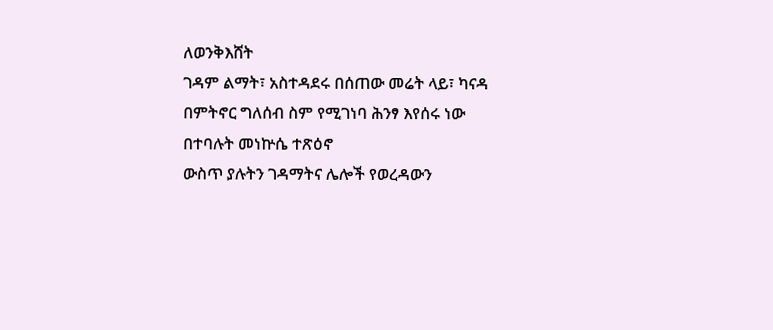ለወንቅእሸት
ገዳም ልማት፣ አስተዳደሩ በሰጠው መሬት ላይ፣ ካናዳ በምትኖር ግለሰብ ስም የሚገነባ ሕንፃ እየሰሩ ነው በተባሉት መነኵሴ ተጽዕኖ
ውስጥ ያሉትን ገዳማትና ሌሎች የወረዳውን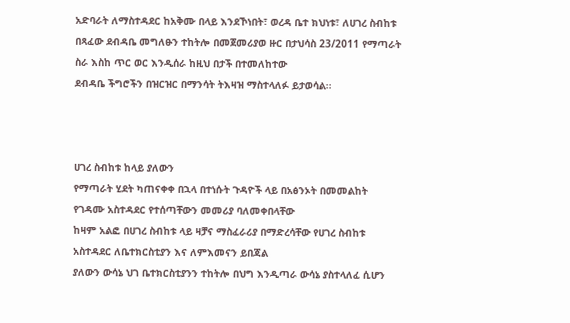አድባራት ለማስተዳደር ከአቅሙ በላይ እንደኾነበት፣ ወረዳ ቤተ ክህነቱ፣ ለሀገረ ስብከቱ
በጻፈው ደብዳቤ መግለፁን ተከትሎ በመጀመሪያወ ዙር በታህሳስ 23/2011 የማጣራት ስራ እስከ ጥር ወር እንዲሰራ ከዚህ በታች በተመለከተው
ደብዳቤ ችግሮችን በዝርዝር በማንሳት ትእዛዝ ማስተላለፉ ይታወሳል፡፡



ሀገረ ስብከቱ ከላይ ያለውን
የማጣራት ሂደት ካጠናቀቀ በኋላ በተነሱት ጉዳዮች ላይ በአፅንኦት በመመልከት የገዳሙ አስተዳደር የተሰጣቸውን መመሪያ ባለመቀበላቸው
ከዛም አልፎ በሀገረ ስብከቱ ላይ ዛቻና ማስፈራሪያ በማድረሳቸው የሀገረ ስብከቱ አስተዳደር ለቤተክርስቲያን እና ለምእመናን ይበጃል
ያለውን ውሳኔ ህገ ቤተክርስቲያንን ተከትሎ በህግ እንዲጣራ ውሳኔ ያስተላለፈ ሲሆን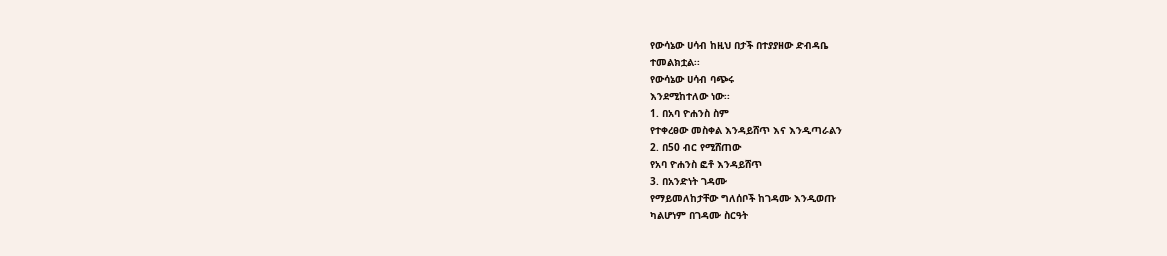የውሳኔው ሀሳብ ከዚህ በታች በተያያዘው ድብዳቤ
ተመልክቷል፡፡
የውሳኔው ሀሳብ ባጭሩ
እንደሚከተለው ነው፡፡
1. በአባ ዮሐንስ ስም
የተቀረፀው መስቀል እንዳይሸጥ እና እንዲጣራልን
2. በ50 ብር የሚሸጠው
የአባ ዮሐንስ ፎቶ እንዳይሸጥ
3. በአንድነት ገዳሙ
የማይመለከታቸው ግለሰቦች ከገዳሙ እንዲወጡ
ካልሆነም በገዳሙ ስርዓት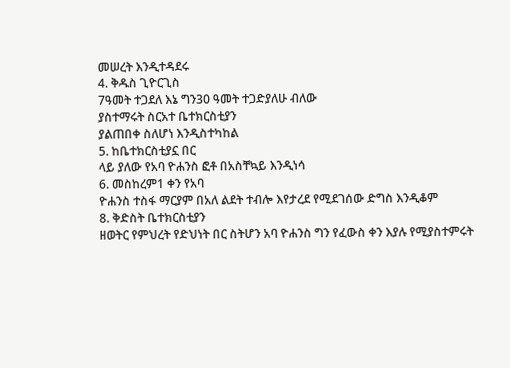መሠረት እንዲተዳደሩ
4. ቅዱስ ጊዮርጊስ
7ዓመት ተጋደለ እኔ ግን30 ዓመት ተጋድያለሁ ብለው
ያስተማሩት ስርአተ ቤተክርስቲያን
ያልጠበቀ ስለሆነ እንዲስተካከል
5. ከቤተክርስቲያኗ በር
ላይ ያለው የአባ ዮሐንስ ፎቶ በአስቸኳይ እንዲነሳ
6. መስከረም1 ቀን የአባ
ዮሐንስ ተስፋ ማርያም በአለ ልደት ተብሎ እየታረደ የሚደገሰው ድግስ እንዲቆም
8. ቅድስት ቤተክርስቲያን
ዘወትር የምህረት የድህነት በር ስትሆን አባ ዮሐንስ ግን የፈውስ ቀን እያሉ የሚያስተምሩት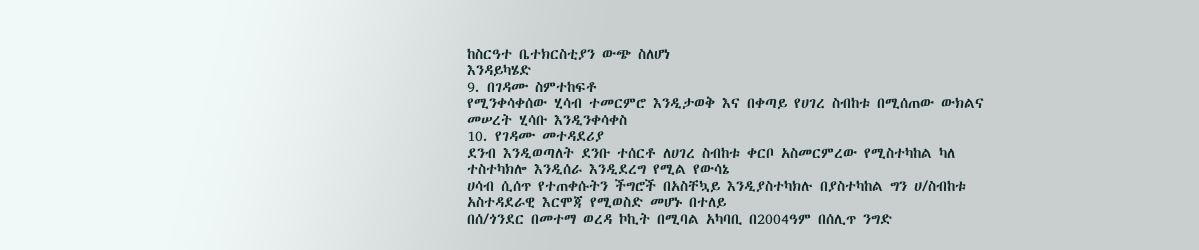ከስርዓተ ቤተክርስቲያን ውጭ ስለሆነ
እንዳይካሄድ
9. በገዳሙ ስምተከፍቶ
የሚንቀሳቀሰው ሂሳብ ተመርምሮ እንዲታወቅ እና በቀጣይ የሀገረ ስብከቱ በሚሰጠው ውክልና መሠረት ሂሳቡ እንዲንቀሳቀስ
10. የገዳሙ መተዳደሪያ
ደንብ እንዲወጣለት ደንቡ ተሰርቶ ለሀገረ ስብከቱ ቀርቦ አስመርምረው የሚስተካከል ካለ ተስተካክሎ እንዲሰራ እንዲደረግ የሚል የውሳኔ
ሀሳብ ሲሰጥ የተጠቀሱትን ችግሮች በአስቸኳይ እንዲያስተካክሉ በያስተካከል ግን ሀ/ስብከቱ አስተዳደራዊ እርሞጃ የሚወስድ መሆኑ በተለይ
በሰ/ጎንደር በመተማ ወረዳ ኮኪት በሚባል አካባቢ በ2004ዓም በሰሊጥ ንግድ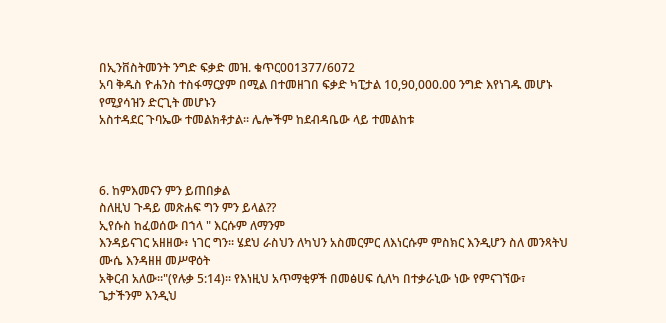በኢንቨስትመንት ንግድ ፍቃድ መዝ. ቁጥር001377/6072
አባ ቅዱስ ዮሐንስ ተስፋማርያም በሚል በተመዘገበ ፍቃድ ካፒታል 10,90,000.00 ንግድ እየነገዱ መሆኑ የሚያሳዝን ድርጊት መሆኑን
አስተዳደር ጉባኤው ተመልክቶታል፡፡ ሌሎችም ከደብዳቤው ላይ ተመልከቱ



6. ከምእመናን ምን ይጠበቃል
ስለዚህ ጉዳይ መጽሐፍ ግን ምን ይላል??
ኢየሱስ ከፈወሰው በኀላ " እርሱም ለማንም
እንዳይናገር አዘዘው፥ ነገር ግን። ሄደህ ራስህን ለካህን አስመርምር ለእነርሱም ምስክር እንዲሆን ስለ መንጻትህ ሙሴ እንዳዘዘ መሥዋዕት
አቅርብ አለው።"(የሉቃ 5:14)፡፡ የእነዚህ አጥማቂዎች በመፅሀፍ ሲለካ በተቃራኒው ነው የምናገኘው፣ ጌታችንም እንዲህ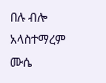በሉ ብሎ አላስተማረም ሙሴ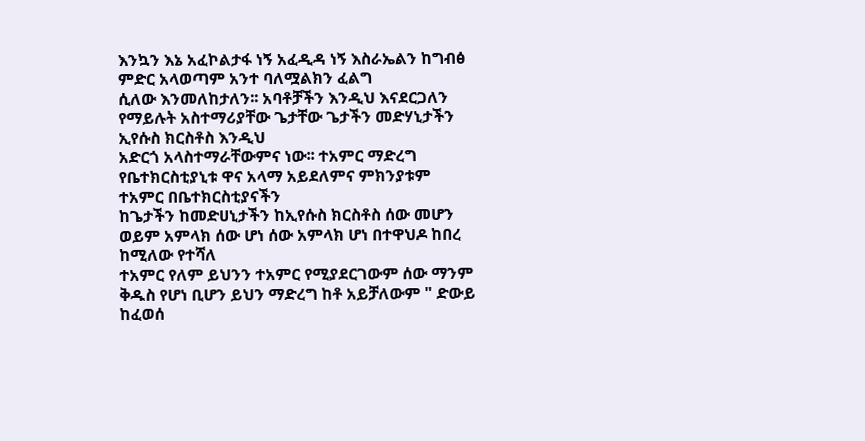እንኳን እኔ አፈኮልታፋ ነኝ አፈዲዳ ነኝ እስራኤልን ከግብፅ ምድር አላወጣም አንተ ባለሟልክን ፈልግ
ሲለው እንመለከታለን፡፡ አባቶቻችን እንዲህ እናደርጋለን የማይሉት አስተማሪያቸው ጌታቸው ጌታችን መድሃኒታችን ኢየሱስ ክርስቶስ እንዲህ
አድርጎ አላስተማራቸውምና ነው፡፡ ተአምር ማድረግ የቤተክርስቲያኒቱ ዋና አላማ አይደለምና ምክንያቱም ተአምር በቤተክርስቲያናችን
ከጌታችን ከመድሀኒታችን ከኢየሱስ ክርስቶስ ሰው መሆን ወይም አምላክ ሰው ሆነ ሰው አምላክ ሆነ በተዋህዶ ከበረ ከሚለው የተሻለ
ተአምር የለም ይህንን ተአምር የሚያደርገውም ሰው ማንም ቅዱስ የሆነ ቢሆን ይህን ማድረግ ከቶ አይቻለውም " ድውይ ከፈወሰ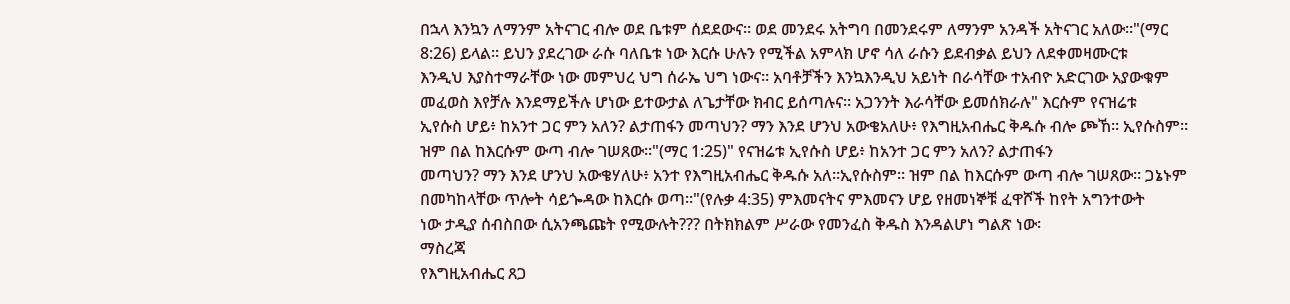በኋላ እንኳን ለማንም አትናገር ብሎ ወደ ቤቱም ሰደደውና። ወደ መንደሩ አትግባ በመንደሩም ለማንም አንዳች አትናገር አለው።"(ማር
8:26) ይላል፡፡ ይህን ያደረገው ራሱ ባለቤቱ ነው እርሱ ሁሉን የሚችል አምላክ ሆኖ ሳለ ራሱን ይደብቃል ይህን ለደቀመዛሙርቱ
እንዲህ እያስተማራቸው ነው መምህረ ህግ ሰራኤ ህግ ነውና፡፡ አባቶቻችን እንኳእንዲህ አይነት በራሳቸው ተአብዮ አድርገው አያውቁም
መፈወስ እየቻሉ እንደማይችሉ ሆነው ይተውታል ለጌታቸው ክብር ይሰጣሉና፡፡ አጋንንት እራሳቸው ይመሰክራሉ" እርሱም የናዝሬቱ
ኢየሱስ ሆይ፥ ከአንተ ጋር ምን አለን? ልታጠፋን መጣህን? ማን እንደ ሆንህ አውቄአለሁ፥ የእግዚአብሔር ቅዱሱ ብሎ ጮኸ። ኢየሱስም።
ዝም በል ከእርሱም ውጣ ብሎ ገሠጸው።"(ማር 1:25)" የናዝሬቱ ኢየሱስ ሆይ፥ ከአንተ ጋር ምን አለን? ልታጠፋን
መጣህን? ማን እንደ ሆንህ አውቄሃለሁ፥ አንተ የእግዚአብሔር ቅዱሱ አለ።ኢየሱስም። ዝም በል ከእርሱም ውጣ ብሎ ገሠጸው። ጋኔኑም
በመካከላቸው ጥሎት ሳይጐዳው ከእርሱ ወጣ።"(የሉቃ 4:35) ምእመናትና ምእመናን ሆይ የዘመነኞቹ ፈዋሾች ከየት አግንተውት
ነው ታዲያ ሰብስበው ሲአንጫጩት የሚውሉት??? በትክክልም ሥራው የመንፈስ ቅዱስ እንዳልሆነ ግልጽ ነው፡
ማስረጃ
የእግዚአብሔር ጸጋ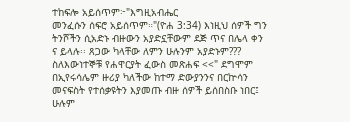ተከፍሎ አይሰጥም፦"እግዚአብሔር
መንፈሱን ሰፍሮ አይሰጥም።"(ዮሐ 3:34) እነዚህ ሰዎች ግን ትንሾችን ሲአድኑ ብዙውን አያድኗቸውም ደጅ ጥና በሌላ ቀን
ና ይላሉ፡፡ ጸጋው ካላቸው ለምን ሁሉንም አያድኑም??? ስለእውነተኞቹ የሐዋርያት ፈውስ መጽሐፍ <<" ደግሞም
በኢየሩሳሌም ዙሪያ ካለችው ከተማ ድውያንንና በርኵሳን መናፍስት የተሰቃዩትን እያመጡ ብዙ ሰዎች ይሰበስቡ ነበር፤ ሁሉም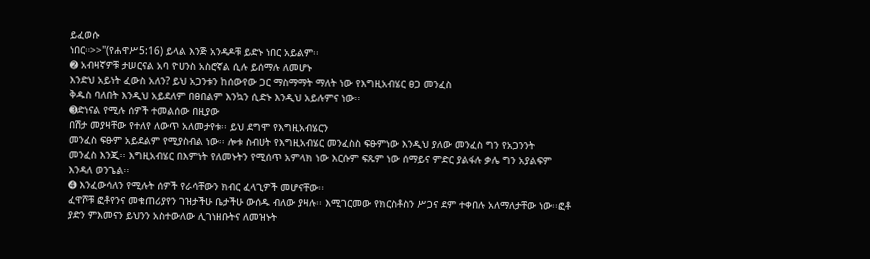ይፈወሱ
ነበር።>>"(የሐዋሥ5:16) ይላል እንጅ አንዳዶቹ ይድኑ ነበር አይልም፡፡
➋ አብዛኛዎቹ ታሠርናል አባ ዮሀንስ አስሮኛል ሲሉ ይሰማሉ ለመሆኑ
እንድህ አይነት ፈውስ አለን? ይህ አጋንቱን ከሰውየው ጋር ማስማማት ማለት ነው የእግዚአብሄር ፀጋ መንፈስ
ቅዱስ ባለበት እንዲህ አይደለም በፀበልም እንኳን ሲድኑ እንዲህ አይሉምና ነው፡፡
➌ድነናል የሚሉ ሰዎች ተመልሰው በዚያው
በሽታ መያዛቸው የተለየ ለውጥ አለመታየቱ፡፡ ይህ ደግሞ የእግዚአብሄርን
መንፈስ ፍፁም አይደልም የሚያስብል ነው፡፡ ሎቱ ስብሀት የእግዚአብሄር መንፈስስ ፍፁምነው እንዲህ ያለው መንፈስ ግን የአጋንንት
መንፈስ እንጂ፡፡ እግዚአብሄር በእምነት የለመኑትን የሚሰጥ አምላክ ነው እርሱም ፍጹም ነው ሰማይና ምድር ያልፋሉ ቃሌ ግን አያልፍም
እንዳለ ወንጌል፡፡
➍ እንፈውሳለን የሚሉት ሰዎች የራሳቸውን ክብር ፈላጊዎች መሆናቸው፡፡
ፈዋሾቹ ፎቶየንና መቁጠሪያየን ገዝታችሁ ቤታችሁ ውሰዱ ብለው ያዛሉ፡፡ እሚገርመው የክርስቶስን ሥጋና ደም ተቀበሉ አለማለታቸው ነው፡፡ፎቶ
ያድን ምእመናን ይህንን አስተውለው ሊገነዘቡትና ለመዝኑት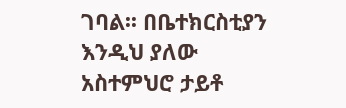ገባል፡፡ በቤተክርስቲያን እንዲህ ያለው አስተምህሮ ታይቶ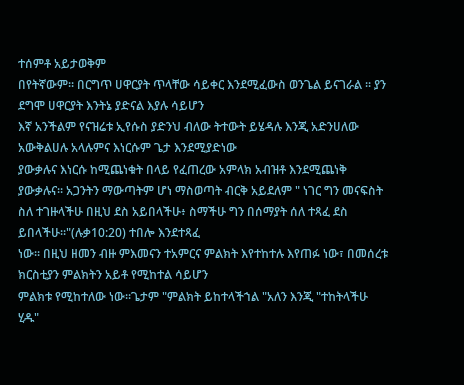ተሰምቶ አይታወቅም
በየትኛውም፡፡ በርግጥ ሀዋርያት ጥላቸው ሳይቀር እንደሚፈውስ ወንጌል ይናገራል ፡፡ ያን ደግሞ ሀዋርያት እንትኔ ያድናል እያሉ ሳይሆን
እኛ አንችልም የናዝሬቱ ኢየሱስ ያድንህ ብለው ትተውት ይሄዳሉ እንጂ አድንሀለው አውቅልሀሉ አላሉምና እነርሱም ጌታ እንደሚያድነው
ያውቃሉና እነርሱ ከሚጨነቁት በላይ የፈጠረው አምላክ አብዝቶ እንደሚጨነቅ ያውቃሉና፡፡ አጋንትን ማውጣትም ሆነ ማስወጣት ብርቅ አይደለም " ነገር ግን መናፍስት
ስለ ተገዙላችሁ በዚህ ደስ አይበላችሁ፥ ስማችሁ ግን በሰማያት ሰለ ተጻፈ ደስ ይበላችሁ።"(ሉቃ10:20) ተበሎ እንደተጻፈ
ነው፡፡ በዚህ ዘመን ብዙ ምእመናን ተአምርና ምልክት እየተከተሉ እየጠፉ ነው፣ በመሰረቱ ክርስቲያን ምልክትን አይቶ የሚከተል ሳይሆን
ምልክቱ የሚከተለው ነው፡፡ጌታም "ምልክት ይከተላችኀል "አለን እንጂ "ተከትላችሁ ሂዱ"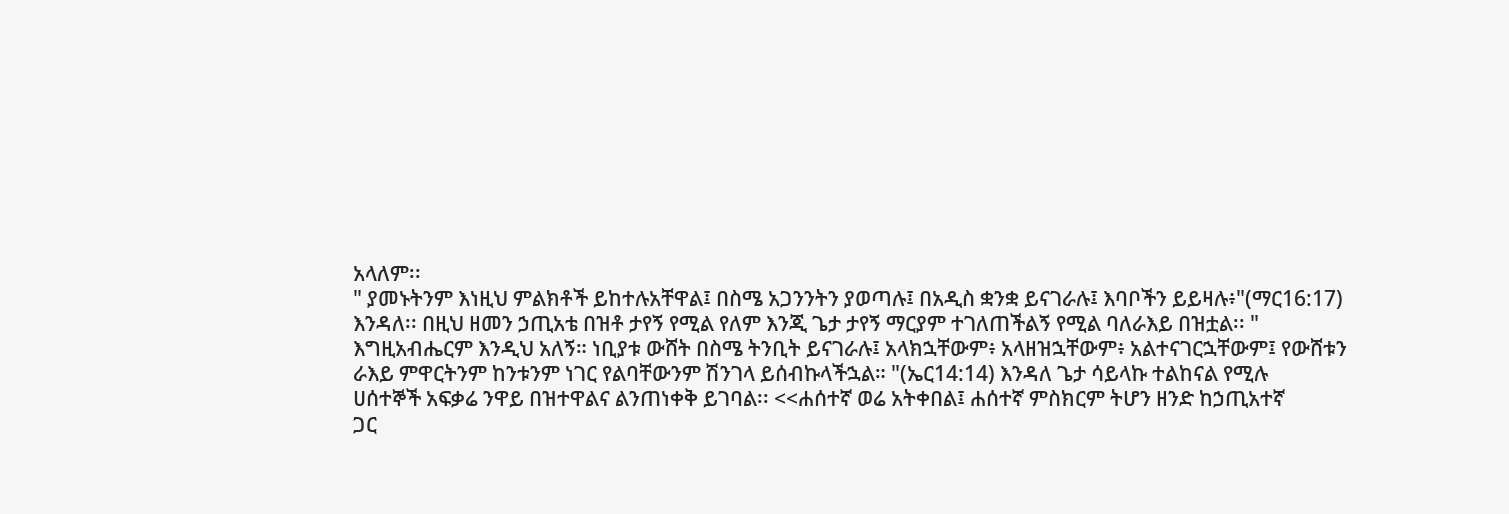አላለም፡፡
" ያመኑትንም እነዚህ ምልክቶች ይከተሉአቸዋል፤ በስሜ አጋንንትን ያወጣሉ፤ በአዲስ ቋንቋ ይናገራሉ፤ እባቦችን ይይዛሉ፥"(ማር16:17)
እንዳለ፡፡ በዚህ ዘመን ኃጢአቴ በዝቶ ታየኝ የሚል የለም እንጂ ጌታ ታየኝ ማርያም ተገለጠችልኝ የሚል ባለራእይ በዝቷል፡፡ "
እግዚአብሔርም እንዲህ አለኝ። ነቢያቱ ውሸት በስሜ ትንቢት ይናገራሉ፤ አላክኋቸውም፥ አላዘዝኋቸውም፥ አልተናገርኋቸውም፤ የውሸቱን
ራእይ ምዋርትንም ከንቱንም ነገር የልባቸውንም ሽንገላ ይሰብኩላችኋል። "(ኤር14:14) እንዳለ ጌታ ሳይላኩ ተልከናል የሚሉ
ሀሰተኞች አፍቃሬ ንዋይ በዝተዋልና ልንጠነቀቅ ይገባል፡፡ <<ሐሰተኛ ወሬ አትቀበል፤ ሐሰተኛ ምስክርም ትሆን ዘንድ ከኃጢአተኛ
ጋር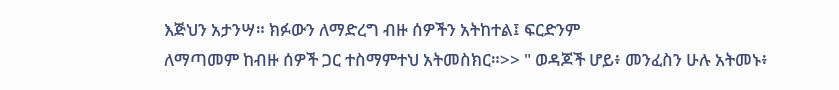እጅህን አታንሣ። ክፉውን ለማድረግ ብዙ ሰዎችን አትከተል፤ ፍርድንም
ለማጣመም ከብዙ ሰዎች ጋር ተስማምተህ አትመስክር።>> " ወዳጆች ሆይ፥ መንፈስን ሁሉ አትመኑ፥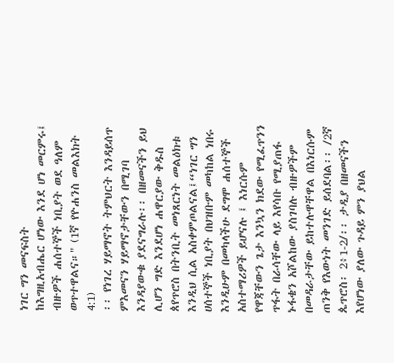ነገር ግን መናፍስት
ከእግዚአብሔር ሆነው እንደ ሆነ መርምሩ፤ ብዙዎች ሐሰተኞች ነቢያት ወደ ዓለም ወጥተዋልና።" (1ኛ የዮሐንስ መልእክት 4:1)
፡፡ የነገረ ሃይማኖት ትምህርት እንዳይሰጥ ምእመናን ሃይማኖታቸውን በሚገባ እንዳያውቁ ያደናግራሉ፡፡ በዘመናችን ይህ ሊሆን ግድ እንደሆነ ሐዋርያው ቅዱስ ጰየጥሮስ በትንቢት መነጸርነት መልዕክቱ እንዲህ ሲል አስቀምጦልናል፤“ነገር ግን ሀሰተኞች ነቢያት በህዝቡም መካከል ነበሩ እንዲሁም በመካላችሁ ደግሞ ሐሰተኞች አስተማሪዎች ይሆናሉ ፤ እነርሱም የዋጃቸውን ጌታ እንኳን ክደው የሚፈጥንን ጥፋት በራሳቸው ላይ እየሳቡ የሚያጠፋ ኑፋቄን አሾልከው ያስገባሉ ብዙዎችም በመዳራታቸው ይከተሉዋቸዋል በእነርሱም ጠንቅ የእውነት መንገድ ይሰደባል፡፡ /2ኛ ጴጥሮስ፡ 2፥1-2/፡፡ ታዲያ በዘመናችን እየሆነው ያለው ጉዳይ ምን ያህል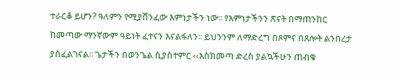ተራርቆ ይሆን? ዓለምን የሚያሸንፈው እምነታችን ነው፡፡ የእምነታችንን ጽናት በማጠንከር ከመጣው ማንኛውም ዓይነት ፈተናን እናልፋለን፡፡ ይህንንም ለማድረግ በጾምና በጸሎት ልንበረታ ያስፈልገናል፡፡ ጌታችን በወንጌል ሲያስተምር ‹‹እስክመጣ ድረስ ያልኳችሁን ጠብቁ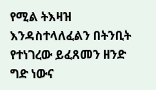የሚል ትእዛዝ እንዳስተላለፈልን በትንቢት የተነገረው ይፈጸመን ዘንድ ግድ ነውና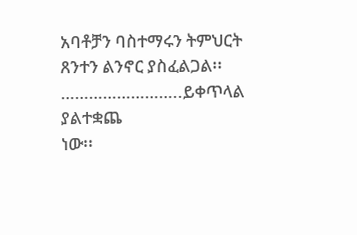አባቶቻን ባስተማሩን ትምህርት ጸንተን ልንኖር ያስፈልጋል፡፡
……………………..ይቀጥላል
ያልተቋጨ
ነው፡፡